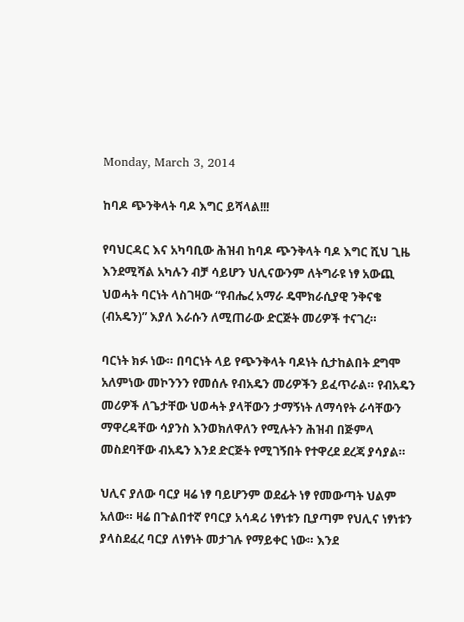Monday, March 3, 2014

ከባዶ ጭንቅላት ባዶ እግር ይሻላል!!!

የባህርዳር እና አካባቢው ሕዝብ ከባዶ ጭንቅላት ባዶ እግር ሺህ ጊዜ እንደሚሻል አካሉን ብቻ ሳይሆን ህሊናውንም ለትግራዩ ነፃ አውጪ ህወሓት ባርነት ላስገዛው “የብሔረ አማራ ዴሞክራሲያዊ ንቅናቄ (ብአዴን)” እያለ እራሱን ለሚጠራው ድርጅት መሪዎች ተናገረ።

ባርነት ክፉ ነው። በባርነት ላይ የጭንቅላት ባዶነት ሲታከልበት ደግሞ አለምነው መኮንንን የመሰሉ የብአዴን መሪዎችን ይፈጥራል። የብአዴን መሪዎች ለጌታቸው ህወሓት ያላቸውን ታማኝነት ለማሳየት ራሳቸውን ማዋረዳቸው ሳያንስ እንወክለዋለን የሚሉትን ሕዝብ በጅምላ መስደባቸው ብአዴን እንደ ድርጅት የሚገኝበት የተዋረደ ደረጃ ያሳያል።

ህሊና ያለው ባርያ ዛሬ ነፃ ባይሆንም ወደፊት ነፃ የመውጣት ህልም አለው። ዛሬ በጉልበተኛ የባርያ አሳዳሪ ነፃነቱን ቢያጣም የህሊና ነፃነቱን ያላስደፈረ ባርያ ለነፃነት መታገሉ የማይቀር ነው። እንደ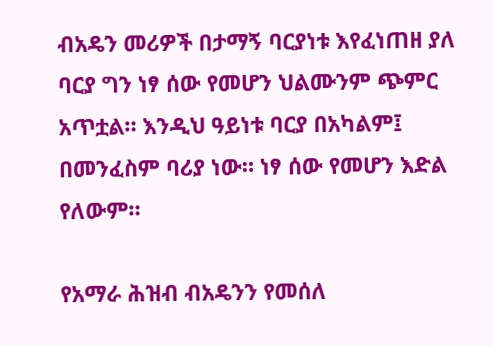ብአዴን መሪዎች በታማኝ ባርያነቱ እየፈነጠዘ ያለ ባርያ ግን ነፃ ሰው የመሆን ህልሙንም ጭምር አጥቷል። እንዲህ ዓይነቱ ባርያ በአካልም፤ በመንፈስም ባሪያ ነው። ነፃ ሰው የመሆን እድል የለውም።

የአማራ ሕዝብ ብአዴንን የመሰለ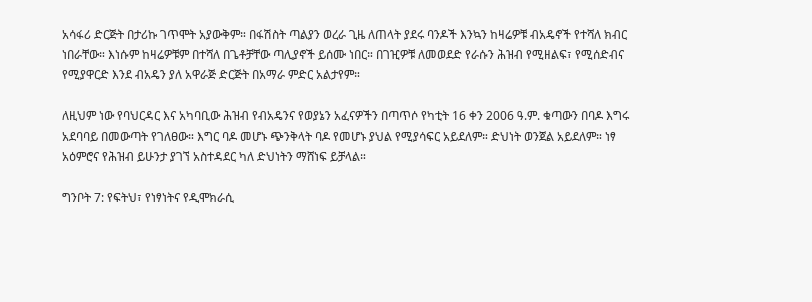አሳፋሪ ድርጅት በታሪኩ ገጥሞት አያውቅም። በፋሽስት ጣልያን ወረራ ጊዜ ለጠላት ያደሩ ባንዶች እንኳን ከዛሬዎቹ ብአዴኖች የተሻለ ክብር ነበራቸው። እነሱም ከዛሬዎቹም በተሻለ በጌቶቻቸው ጣሊያኖች ይሰሙ ነበር። በገዢዎቹ ለመወደድ የራሱን ሕዝብ የሚዘልፍ፣ የሚሰድብና የሚያዋርድ እንደ ብአዴን ያለ አዋራጅ ድርጅት በአማራ ምድር አልታየም።

ለዚህም ነው የባህርዳር እና አካባቢው ሕዝብ የብአዴንና የወያኔን አፈናዎችን በጣጥሶ የካቲት 16 ቀን 2006 ዓ.ም. ቁጣውን በባዶ እግሩ አደባባይ በመውጣት የገለፀው። እግር ባዶ መሆኑ ጭንቅላት ባዶ የመሆኑ ያህል የሚያሳፍር አይደለም። ድህነት ወንጀል አይደለም። ነፃ አዕምሮና የሕዝብ ይሁንታ ያገኘ አስተዳደር ካለ ድህነትን ማሸነፍ ይቻላል።

ግንቦት 7: የፍትህ፣ የነፃነትና የዲሞክራሲ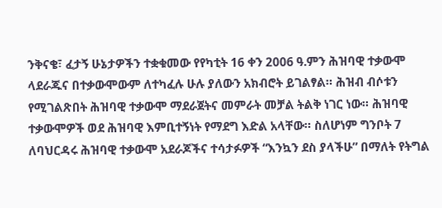ንቅናቄ፣ ፈታኝ ሁኔታዎችን ተቋቁመው የየካቲት 16 ቀን 2006 ዓ.ምን ሕዝባዊ ተቃውሞ ላደራጁና በተቃውሞውም ለተካፈሉ ሁሉ ያለውን አክብሮት ይገልፃል። ሕዝብ ብሶቱን የሚገልጽበት ሕዝባዊ ተቃውሞ ማደራጀትና መምራት መቻል ትልቅ ነገር ነው። ሕዝባዊ ተቃውሞዎች ወደ ሕዝባዊ እምቢተኝነት የማደግ እድል አላቸው። ስለሆነም ግንቦት 7 ለባህርዳሩ ሕዝባዊ ተቃውሞ አደራጆችና ተሳታፉዎች “እንኳን ደስ ያላችሁ” በማለት የትግል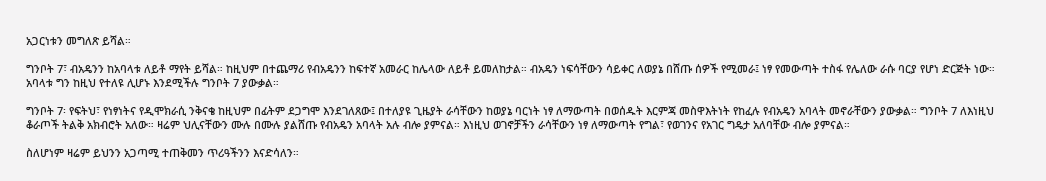አጋርነቱን መግለጽ ይሻል።

ግንቦት 7፣ ብአዴንን ከአባላቱ ለይቶ ማየት ይሻል። ከዚህም በተጨማሪ የብአዴንን ከፍተኛ አመራር ከሌላው ለይቶ ይመለከታል። ብአዴን ነፍሳቸውን ሳይቀር ለወያኔ በሸጡ ሰዎች የሚመራ፤ ነፃ የመውጣት ተስፋ የሌለው ራሱ ባርያ የሆነ ድርጅት ነው። አባላቱ ግን ከዚህ የተለዩ ሊሆኑ እንደሚችሉ ግንቦት 7 ያውቃል።

ግንቦት 7፡ የፍትህ፣ የነፃነትና የዲሞክራሲ ንቅናቄ ከዚህም በፊትም ደጋግሞ እንደገለጸው፤ በተለያዩ ጊዜያት ራሳቸውን ከወያኔ ባርነት ነፃ ለማውጣት በወሰዱት እርምጃ መስዋእትነት የከፈሉ የብአዴን አባላት መኖራቸውን ያውቃል። ግንቦት 7 ለእነዚህ ቆራጦች ትልቅ አክብሮት አለው። ዛሬም ህሊናቸውን ሙሉ በሙሉ ያልሸጡ የብአዴን አባላት አሉ ብሎ ያምናል። እነዚህ ወገኖቻችን ራሳቸውን ነፃ ለማውጣት የግል፣ የወገንና የአገር ግዴታ አለባቸው ብሎ ያምናል።

ስለሆነም ዛሬም ይህንን አጋጣሚ ተጠቅመን ጥሪዓችንን እናድሳለን።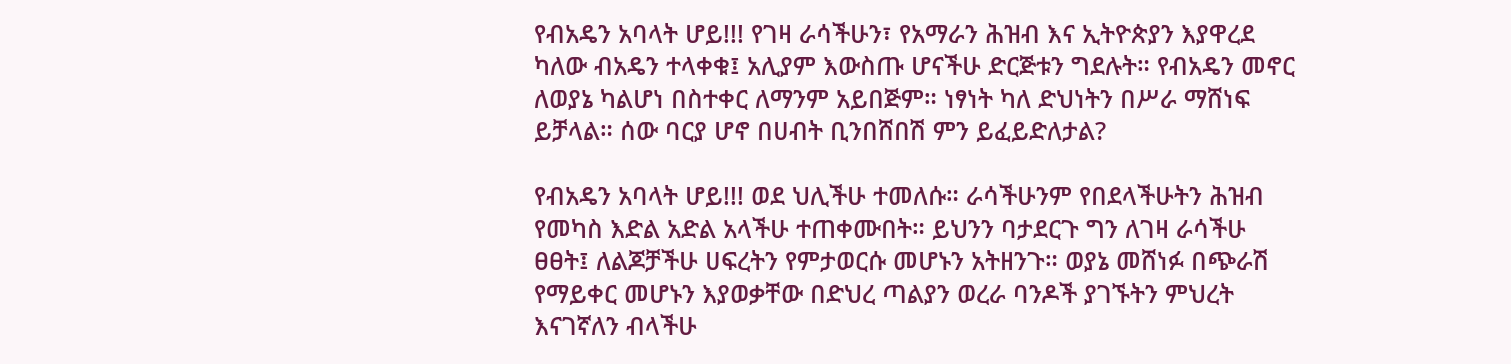የብአዴን አባላት ሆይ!!! የገዛ ራሳችሁን፣ የአማራን ሕዝብ እና ኢትዮጵያን እያዋረደ ካለው ብአዴን ተላቀቁ፤ አሊያም እውስጡ ሆናችሁ ድርጅቱን ግደሉት። የብአዴን መኖር ለወያኔ ካልሆነ በስተቀር ለማንም አይበጅም። ነፃነት ካለ ድህነትን በሥራ ማሸነፍ ይቻላል። ሰው ባርያ ሆኖ በሀብት ቢንበሸበሽ ምን ይፈይድለታል?

የብአዴን አባላት ሆይ!!! ወደ ህሊችሁ ተመለሱ። ራሳችሁንም የበደላችሁትን ሕዝብ የመካስ እድል አድል አላችሁ ተጠቀሙበት። ይህንን ባታደርጉ ግን ለገዛ ራሳችሁ ፀፀት፤ ለልጆቻችሁ ሀፍረትን የምታወርሱ መሆኑን አትዘንጉ። ወያኔ መሸነፉ በጭራሽ የማይቀር መሆኑን እያወቃቸው በድህረ ጣልያን ወረራ ባንዶች ያገኙትን ምህረት እናገኛለን ብላችሁ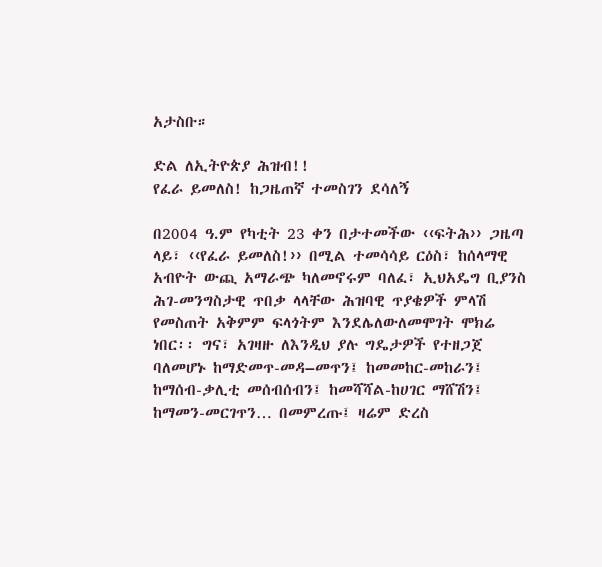አታስቡ።

ድል ለኢትዮጵያ ሕዝብ!!
የፈራ ይመለስ! ከጋዜጠኛ ተመስገን ደሳለኝ

በ2004 ዓ.ም የካቲት 23 ቀን በታተመችው ‹‹ፍትሕ›› ጋዜጣ ላይ፣ ‹‹የፈራ ይመለስ!›› በሚል ተመሳሳይ ርዕስ፣ ከሰላማዊ አብዮት ውጪ አማራጭ ካለመኖሩም ባለፈ፣ ኢህአዴግ ቢያንስ ሕገ-መንግስታዊ ጥበቃ ላላቸው ሕዝባዊ ጥያቄዎች ምላሽ የመስጠት አቅምም ፍላጎትም እንደሌለውለመሞገት ሞክሬ ነበር፡፡ ግና፣ አገዛዙ ለእንዲህ ያሉ ግዴታዎች የተዘጋጀ ባለመሆኑ ከማድመጥ-መዳ–መጥን፤ ከመመከር-መከራን፤ ከማሰብ-ቃሊቲ መሰብሰብን፤ ከመሻሻል-ከሀገር ማሸሽን፤ ከማመን-መርገጥን… በመምረጡ፤ ዛሬም ድረስ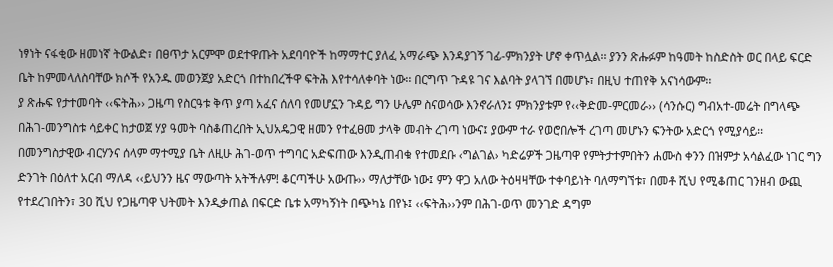ነፃነት ናፋቂው ዘመነኛ ትውልድ፣ በፀጥታ አርምሞ ወደተዋጡት አደባባዮች ከማማተር ያለፈ አማራጭ እንዳያገኝ ገፊ-ምክንያት ሆኖ ቀጥሏል፡፡ ያንን ጽሑፉም ከዓመት ከስድስት ወር በላይ ፍርድ ቤት ከምመላለስባቸው ክሶች የአንዱ መወንጀያ አድርጎ በተከበረችዋ ፍትሕ እየተሳለቀባት ነው፡፡ በርግጥ ጉዳዩ ገና እልባት ያላገኘ በመሆኑ፣ በዚህ ተጠየቅ አናነሳውም፡፡
ያ ጽሑፍ የታተመባት ‹‹ፍትሕ›› ጋዜጣ የስርዓቱ ቅጥ ያጣ አፈና ሰለባ የመሆኗን ጉዳይ ግን ሁሌም ስናወሳው እንኖራለን፤ ምክንያቱም የ‹‹ቅድመ-ምርመራ›› (ሳንሱር) ግብአተ-መሬት በግላጭ በሕገ-መንግስቱ ሳይቀር ከታወጀ ሃያ ዓመት ባስቆጠረበት ኢህአዴጋዊ ዘመን የተፈፀመ ታላቅ መብት ረገጣ ነውና፤ ያውም ተራ የወሮበሎች ረገጣ መሆኑን ፍንትው አድርጎ የሚያሳይ፡፡ በመንግስታዊው ብርሃንና ሰላም ማተሚያ ቤት ለዚሁ ሕገ-ወጥ ተግባር አድፍጠው እንዲጠብቁ የተመደቡ ‹ግልገል› ካድሬዎች ጋዜጣዋ የምትታተምበትን ሐሙስ ቀንን በዝምታ አሳልፈው ነገር ግን ድንገት በዕለተ አርብ ማለዳ ‹‹ይህንን ዜና ማውጣት አትችሉም! ቆርጣችሁ አውጡ›› ማለታቸው ነው፤ ምን ዋጋ አለው ትዕዛዛቸው ተቀባይነት ባለማግኘቱ፣ በመቶ ሺህ የሚቆጠር ገንዘብ ውጪ የተደረገበትን፣ 30 ሺህ የጋዜጣዋ ህትመት እንዲቃጠል በፍርድ ቤቱ አማካኝነት በጭካኔ በየኑ፤ ‹‹ፍትሕ››ንም በሕገ-ወጥ መንገድ ዳግም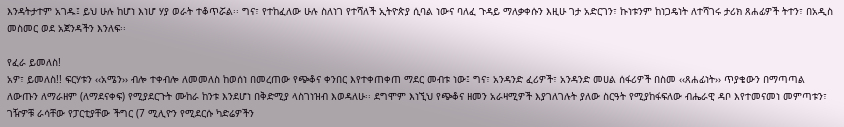እንዳትታተም አገዱ፤ ይህ ሁሉ ከሆነ እነሆ ሃያ ወራት ተቆጥሯል፡፡ ግና፣ የተከፈለው ሁሉ ስለነገ የተሻለች ኢትዮጵያ ሲባል ነውና ባለፈ ጉዳይ ማለቃቀሱን እዚሁ ገታ አድርገን፣ ኩነቱንም ከነጋዴነት ለተሻገሩ ታሪክ ጸሐፊዎች ትተን፣ በአዲስ መስመር ወደ አጀንዳችን እንለፍ፡፡

የፈራ ይመለስ!
አዎ፣ ይመለስ!! ፍርሃቱን ‹‹አሜን›› ብሎ ተቀብሎ ለመመለስ ከወሰነ በመረጠው የጭቆና ቀንበር እየተቀጠቀጠ ማደር መብቱ ነው፤ ግና፣ አንዳንድ ፈሪዎች፣ አንዳንድ መሀል ሰፋሪዎች በስመ ‹‹ጸሐፊነት›› ጥያቄውን በማጣጣል ለውጡን ለማራዘም (ለማደናቀፍ) የሚያደርጉት ሙከራ ከንቱ እንደሆነ በቅድሚያ ላስገነዝብ እወዳለሁ፡፡ ደግሞም እነኚህ የጭቆና ዘመን አራዛሚዎች እያገለገሉት ያለው ስርዓት የሚያከፋፍለው ብሔራዊ ዳቦ እየተመናመነ መምጣቱን፣ ገዥዎቹ ራሳቸው የፓርቲያቸው ችግር (7 ሚሊዮን የሚደርሱ ካድሬዎችን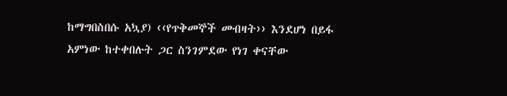ከማግበስበሱ አኳያ) ‹‹የጥቅመኞች መብዛት›› እንደሆነ በይፋ አምነው ከተቀበሉት ጋር ስንገምደው የነገ ቀናቸው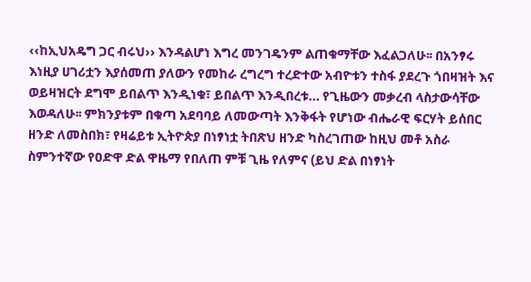‹‹ከኢህአዴግ ጋር ብሩህ›› እንዳልሆነ እግረ መንገዴንም ልጠቁማቸው እፈልጋለሁ፡፡ በአንፃሩ እነዚያ ሀገሪቷን እያሰመጠ ያለውን የመከራ ረግረግ ተረድተው አብዮቱን ተስፋ ያደረጉ ጎበዛዝት እና ወይዛዝርት ደግሞ ይበልጥ እንዲነቁ፣ ይበልጥ እንዲበረቱ… የጊዜውን መቃረብ ላስታውሳቸው እወዳለሁ፡፡ ምክንያቱም በቁጣ አደባባይ ለመውጣት እንቅፋት የሆነው ብሔራዊ ፍርሃት ይሰበር ዘንድ ለመስበክ፣ የዛሬይቱ ኢትዮጵያ በነፃነቷ ትበጽህ ዘንድ ካስረገጠው ከዚህ መቶ አስራ ስምንተኛው የዐድዋ ድል ዋዜማ የበለጠ ምቹ ጊዜ የለምና (ይህ ድል በነፃነት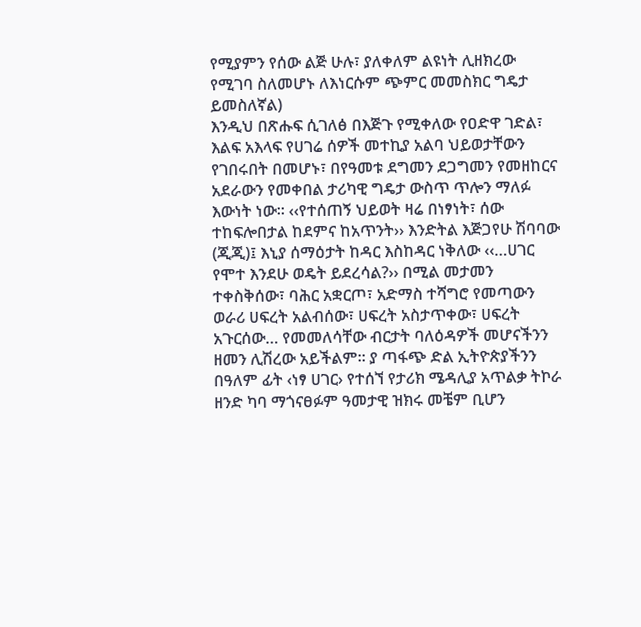የሚያምን የሰው ልጅ ሁሉ፣ ያለቀለም ልዩነት ሊዘክረው የሚገባ ስለመሆኑ ለእነርሱም ጭምር መመስክር ግዴታ ይመስለኛል)
እንዲህ በጽሑፍ ሲገለፅ በእጅጉ የሚቀለው የዐድዋ ገድል፣ እልፍ አእላፍ የሀገሬ ሰዎች መተኪያ አልባ ህይወታቸውን የገበሩበት በመሆኑ፣ በየዓመቱ ደግመን ደጋግመን የመዘከርና አደራውን የመቀበል ታሪካዊ ግዴታ ውስጥ ጥሎን ማለፉ እውነት ነው፡፡ ‹‹የተሰጠኝ ህይወት ዛሬ በነፃነት፣ ሰው ተከፍሎበታል ከደምና ከአጥንት›› እንድትል እጅጋየሁ ሽባባው (ጂጂ)፤ እኒያ ሰማዕታት ከዳር እስከዳር ነቅለው ‹‹…ሀገር የሞተ እንደሁ ወዴት ይደረሳል?›› በሚል መታመን ተቀስቅሰው፣ ባሕር አቋርጦ፣ አድማስ ተሻግሮ የመጣውን ወራሪ ሀፍረት አልብሰው፣ ሀፍረት አስታጥቀው፣ ሀፍረት አጉርሰው… የመመለሳቸው ብርታት ባለዕዳዎች መሆናችንን ዘመን ሊሽረው አይችልም፡፡ ያ ጣፋጭ ድል ኢትዮጵያችንን በዓለም ፊት ‹ነፃ ሀገር› የተሰኘ የታሪክ ሜዳሊያ አጥልቃ ትኮራ ዘንድ ካባ ማጎናፀፉም ዓመታዊ ዝክሩ መቼም ቢሆን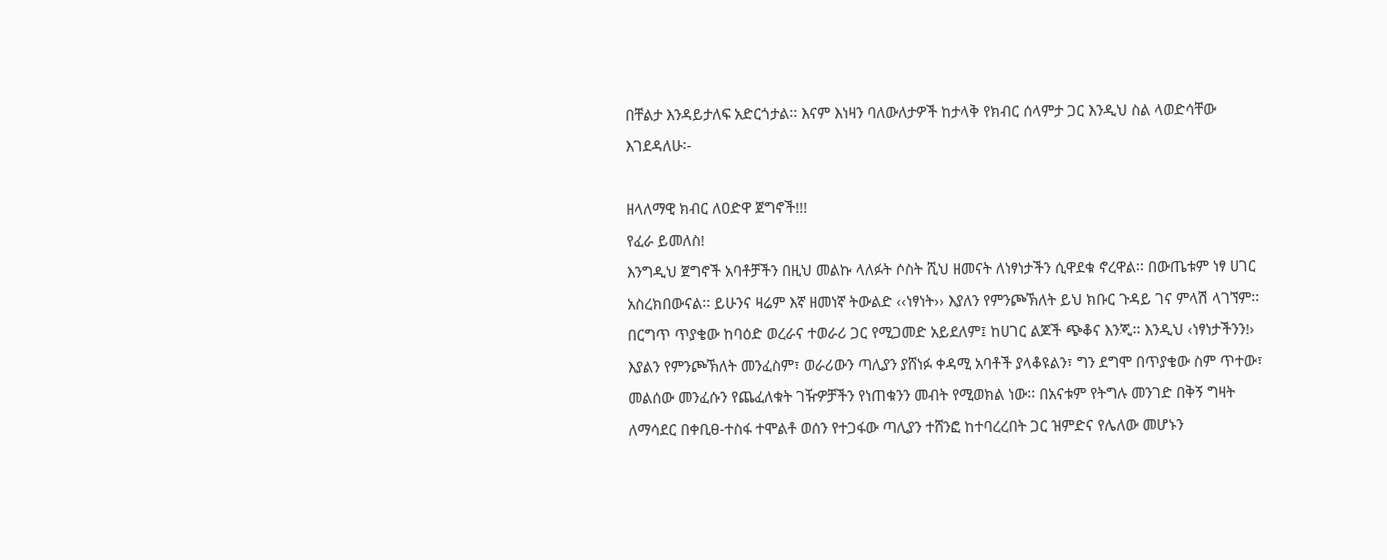በቸልታ እንዳይታለፍ አድርጎታል፡፡ እናም እነዛን ባለውለታዎች ከታላቅ የክብር ሰላምታ ጋር እንዲህ ስል ላወድሳቸው እገደዳለሁ፡-

ዘላለማዊ ክብር ለዐድዋ ጀግኖች!!!
የፈራ ይመለስ!
እንግዲህ ጀግኖች አባቶቻችን በዚህ መልኩ ላለፉት ሶስት ሺህ ዘመናት ለነፃነታችን ሲዋደቁ ኖረዋል፡፡ በውጤቱም ነፃ ሀገር አስረክበውናል፡፡ ይሁንና ዛሬም እኛ ዘመነኛ ትውልድ ‹‹ነፃነት›› እያለን የምንጮኽለት ይህ ክቡር ጉዳይ ገና ምላሽ ላገኘም፡፡ በርግጥ ጥያቄው ከባዕድ ወረራና ተወራሪ ጋር የሚጋመድ አይደለም፤ ከሀገር ልጆች ጭቆና እንጂ፡፡ እንዲህ ‹ነፃነታችንን!› እያልን የምንጮኽለት መንፈስም፣ ወራሪውን ጣሊያን ያሸነፉ ቀዳሚ አባቶች ያላቆዩልን፣ ግን ደግሞ በጥያቄው ስም ጥተው፣ መልሰው መንፈሱን የጨፈለቁት ገዥዎቻችን የነጠቁንን መብት የሚወክል ነው፡፡ በአናቱም የትግሉ መንገድ በቅኝ ግዛት ለማሳደር በቀቢፀ-ተስፋ ተሞልቶ ወሰን የተጋፋው ጣሊያን ተሸንፎ ከተባረረበት ጋር ዝምድና የሌለው መሆኑን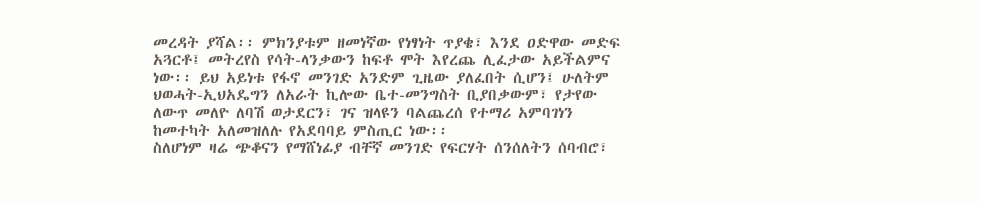መረዳት ያሻል፡፡ ምክንያቱም ዘመነኛው የነፃነት ጥያቄ፣ እንደ ዐድዋው መድፍ አጓርቶ፤ መትረየስ የሳት-ላንቃውን ከፍቶ ሞት እየረጨ ሊፈታው አይችልምና ነው፡፡ ይህ አይነቱ የፋኖ መንገድ አንድም ጊዜው ያለፈበት ሲሆን፤ ሁለትም ህወሓት-ኢህአዴግን ለአራት ኪሎው ቤተ-መንግስት ቢያበቃውም፣ የታየው ለውጥ መለዮ ለባሽ ወታደርን፣ ገና ዝላዩን ባልጨረሰ የተማሪ አምባገነን ከመተካት አለመዝለሉ የአደባባይ ምስጢር ነው፡፡
ስለሆነም ዛሬ ጭቆናን የማሸነፊያ ብቸኛ መንገድ የፍርሃት ሰንሰለትን ሰባብሮ፣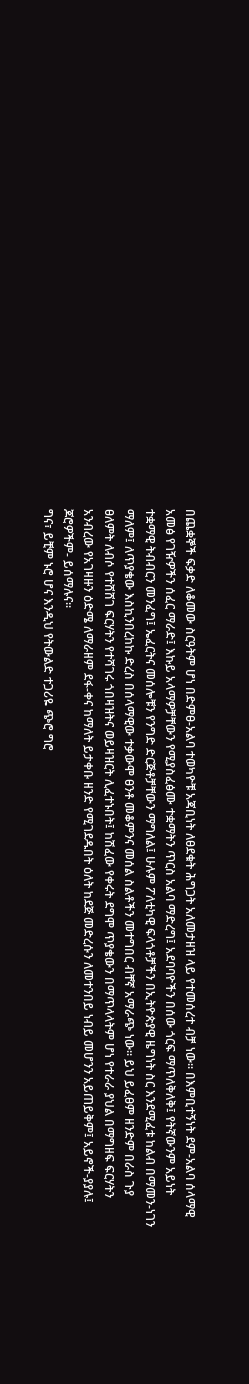በጨቋኞች ፍቃድ ለቆመው ስርዓትም ሆነ በድምፀ-አልባ ተወካዮቹ አጃቢነት ለፀደቁት ሕግጋት አለመታዘዝ ላይ የተመሰረተ ብቻ ነው፡፡ በእምቢተኝነት ደም-አልባ ሰላማዊ አመፅ የገዥዎችን ሰፈር ማራድ፤ እኩይ አላማዎቻቸውን የሚያስፈፅሙ ተቋማትን ጥርስ አልባ ማድረግ፤ አደባባዮችን በሰው ጎርፍ ማጥለቅለቅ፤ የትኛውንም አይነት ተቋማዊ ትብብርን መንፈግ፤ ኤፈርትና መሰሎቹን የንግድ ድርጅቶቻቸውን ማግለል፤ ሁሉም ፖለቲካዊ ፍላጎቶቻችን በኢትዮጵያዊ ዜግነት ስር እንደሚፈቱ ከልብ በማመን-ነገን ማለም፤ ለጥያቄው እስኪንበረከኩ ድረስ በሰላማዊው ተቃውሞ ፀንቶ መቆምንና መሰል ስልቶችን መተግበር ብቸኛ አማራጭ ነው፡፡ ይህ ይፈፀም ዘንድም በራስ ጉያ ፀለምት ለብሶ የተሸሸገ ፍርሃትን የተሻገሩ ጎበዛዝትና ወይዛዝርት ሊፈተኑበት፤ ከሽፈው የቀሩት ደግሞ ጥያቄውን በማጥላላትም ሆነ የተራራ ያህል በማግዘፍ ፍርሃትን አንብረው የአገዛዙን ዕድሜ ለማራዘም ደፋ-ቀና ከማለት ይታቀቡ ዘንድ የሚገደዱበት ዕለት ከደጅ መድረሱን ለመተንበይ ነብይ መሆንን አይጠይቅም፤ አይኖች-ያያሉ፤ ጆሮዎችም- ይሰማሉና፡፡
ግና፣ ይቺም ኑሮ ሆና እንዲህ የትውልድ ተጋሪዬ ጭሮ ግሮ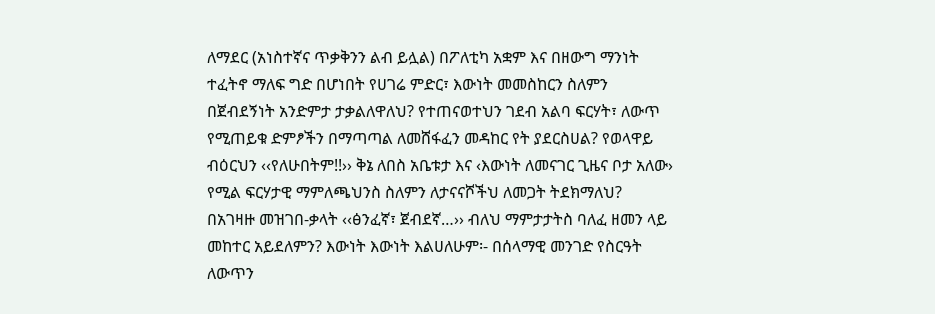ለማደር (አነስተኛና ጥቃቅንን ልብ ይሏል) በፖለቲካ አቋም እና በዘውግ ማንነት ተፈትኖ ማለፍ ግድ በሆነበት የሀገሬ ምድር፣ እውነት መመስከርን ስለምን በጀብደኝነት አንድምታ ታቃልለዋለህ? የተጠናወተህን ገደብ አልባ ፍርሃት፣ ለውጥ የሚጠይቁ ድምፆችን በማጣጣል ለመሸፋፈን መዳከር የት ያደርስሀል? የወላዋይ ብዕርህን ‹‹የለሁበትም!!›› ቅኔ ለበስ አቤቱታ እና ‹እውነት ለመናገር ጊዜና ቦታ አለው› የሚል ፍርሃታዊ ማምለጫህንስ ስለምን ለታናናሾችህ ለመጋት ትደክማለህ? በአገዛዙ መዝገበ-ቃላት ‹‹ፅንፈኛ፣ ጀብደኛ…›› ብለህ ማምታታትስ ባለፈ ዘመን ላይ መከተር አይደለምን? እውነት እውነት እልሀለሁም፡- በሰላማዊ መንገድ የስርዓት ለውጥን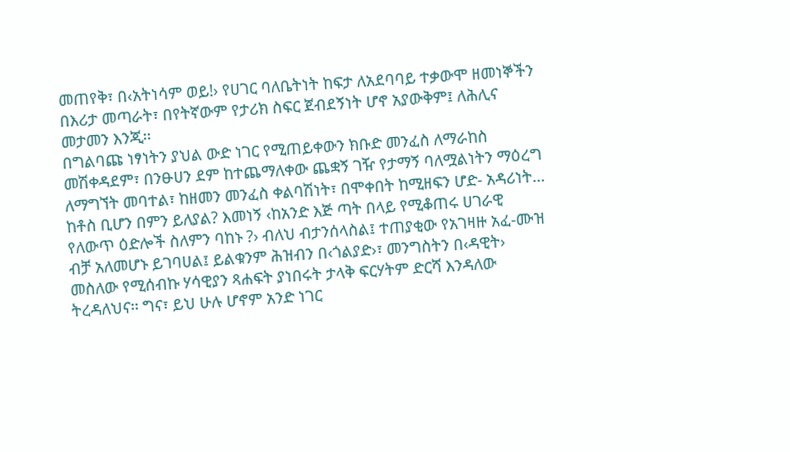መጠየቅ፣ በ‹አትነሳም ወይ!› የሀገር ባለቤትነት ከፍታ ለአደባባይ ተቃውሞ ዘመነኞችን በእሪታ መጣራት፣ በየትኛውም የታሪክ ስፍር ጀብደኝነት ሆኖ አያውቅም፤ ለሕሊና መታመን እንጂ፡፡
በግልባጩ ነፃነትን ያህል ውድ ነገር የሚጠይቀውን ክቡድ መንፈስ ለማራከስ መሽቀዳደም፣ በንፁሀን ደም ከተጨማለቀው ጨቋኝ ገዥ የታማኝ ባለሟልነትን ማዕረግ ለማግኘት መባተል፣ ከዘመን መንፈስ ቀልባሽነት፣ በሞቀበት ከሚዘፍን ሆድ- አዳሪነት… ከቶስ ቢሆን በምን ይለያል? እመነኝ ‹ከአንድ እጅ ጣት በላይ የሚቆጠሩ ሀገራዊ የለውጥ ዕድሎች ስለምን ባከኑ ?› ብለህ ብታንሰላስል፤ ተጠያቂው የአገዛዙ አፈ-ሙዝ ብቻ አለመሆኑ ይገባሀል፤ ይልቁንም ሕዝብን በ‹ጎልያድ›፣ መንግስትን በ‹ዳዊት› መስለው የሚሰብኩ ሃሳዊያን ጻሐፍት ያነበሩት ታላቅ ፍርሃትም ድርሻ እንዳለው ትረዳለህና፡፡ ግና፣ ይህ ሁሉ ሆኖም አንድ ነገር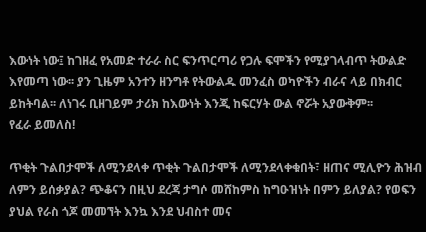እውነት ነው፤ ከገዘፈ የአመድ ተራራ ስር ፍንጥርጣሪ የጋሉ ፍሞችን የሚያገላብጥ ትውልድ እየመጣ ነው፡፡ ያን ጊዜም አንተን ዘንግቶ የትውልዱ መንፈስ ወካዮችን ብራና ላይ በክብር ይከትባል፡፡ ለነገሩ ቢዘገይም ታሪክ ከእውነት እንጂ ከፍርሃት ውል ኖሯት አያውቅም፡፡
የፈራ ይመለስ!

ጥቂት ጉልበታሞች ለሚንደላቀ ጥቂት ጉልበታሞች ለሚንደላቀቁበት፣ ዘጠና ሚሊዮን ሕዝብ ለምን ይሰቃያል? ጭቆናን በዚህ ደረጃ ታግሶ መሸከምስ ከግዑዝነት በምን ይለያል? የወፍን ያህል የራስ ጎጆ መመኘት እንኳ እንደ ህብስተ መና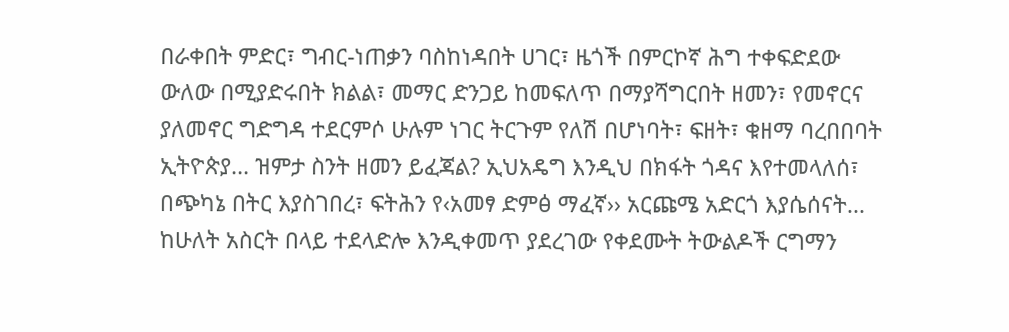በራቀበት ምድር፣ ግብር-ነጠቃን ባስከነዳበት ሀገር፣ ዜጎች በምርኮኛ ሕግ ተቀፍድደው ውለው በሚያድሩበት ክልል፣ መማር ድንጋይ ከመፍለጥ በማያሻግርበት ዘመን፣ የመኖርና ያለመኖር ግድግዳ ተደርምሶ ሁሉም ነገር ትርጉም የለሽ በሆነባት፣ ፍዘት፣ ቁዘማ ባረበበባት ኢትዮጵያ… ዝምታ ስንት ዘመን ይፈጃል? ኢህአዴግ እንዲህ በክፋት ጎዳና እየተመላለሰ፣ በጭካኔ በትር እያስገበረ፣ ፍትሕን የ‹አመፃ ድምፅ ማፈኛ›› አርጩሜ አድርጎ እያሴሰናት… ከሁለት አስርት በላይ ተደላድሎ እንዲቀመጥ ያደረገው የቀደሙት ትውልዶች ርግማን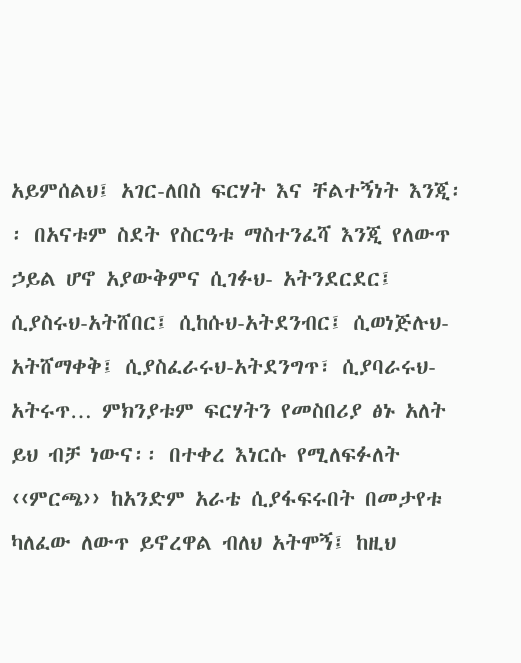አይምሰልህ፤ አገር-ለበስ ፍርሃት እና ቸልተኝነት እንጂ፡፡ በአናቱም ስደት የስርዓቱ ማስተንፈሻ እንጂ የለውጥ ኃይል ሆኖ አያውቅምና ሲገፉህ- አትንደርደር፤ ሲያስሩህ-አትሸበር፤ ሲከሱህ-አትደንብር፤ ሲወነጅሉህ-አትሸማቀቅ፤ ሲያስፈራሩህ-አትደንግጥ፣ ሲያባራሩህ- አትሩጥ… ምክንያቱም ፍርሃትን የመስበሪያ ፅኑ አለት ይህ ብቻ ነውና፡፡ በተቀረ እነርሱ የሚለፍፉለት ‹‹ምርጫ›› ከአንድም አራቴ ሲያፋፍሩበት በመታየቱ ካለፈው ለውጥ ይኖረዋል ብለህ አትሞኝ፤ ከዚህ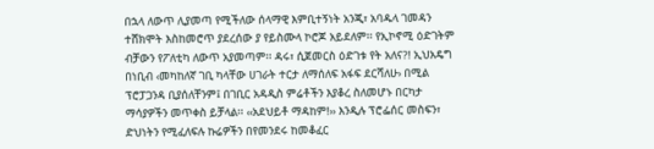በኋላ ለውጥ ሊያመጣ የሚችለው ሰላማዊ እምቢተኝነት አንጂ፣ አባዱላ ገመዳን ተሸክሞት እስከመሮጥ ያደረሰው ያ የይስሙላ ኮሮጆ አይደለም፡፡ የኢኮኖሚ ዕድገትም ብቻውን የፖለቲካ ለውጥ አያመጣም፡፡ ዳሩ፣ ሲጀመርስ ዕድገቱ የት አለና?! ኢህአዴግ በነቢብ ‹መካከለኛ ገቢ ካላቸው ሀገራት ተርታ ለማሰለፍ አፋፍ ደርሻለሁ› በሚል ፕሮፓጋንዳ ቢያሰለቸንም፤ በገቢር አዳዲስ ምሬቶችን እያቆረ ስለመሆኑ በርካታ ማሳያዎችን መጥቀስ ይቻላል፡፡ ‹‹አደህይቶ ማዳከም!›› እንዲሉ ፕሮፌሰር መስፍን፣ ድህነትን የሚፈለፍሉ ኩሬዎችን በየመንደሩ ከመቆፈር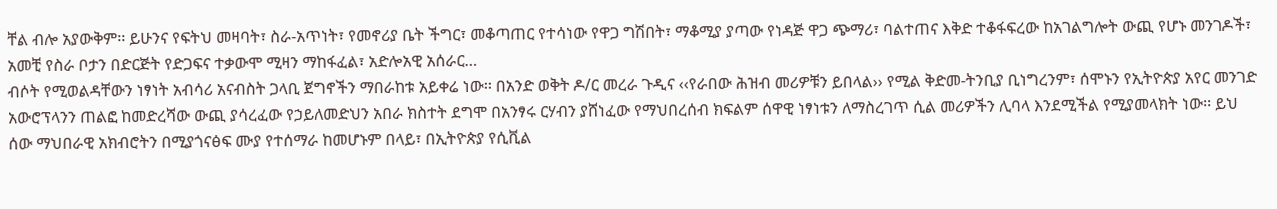ቸል ብሎ አያውቅም፡፡ ይሁንና የፍትህ መዛባት፣ ስራ-አጥነት፣ የመኖሪያ ቤት ችግር፣ መቆጣጠር የተሳነው የዋጋ ግሽበት፣ ማቆሚያ ያጣው የነዳጅ ዋጋ ጭማሪ፣ ባልተጠና እቅድ ተቆፋፍረው ከአገልግሎት ውጪ የሆኑ መንገዶች፣ አመቺ የስራ ቦታን በድርጅት የድጋፍና ተቃውሞ ሚዛን ማከፋፈል፣ አድሎአዊ አሰራር…
ብሶት የሚወልዳቸውን ነፃነት አብሳሪ አናብስት ጋላቢ ጀግኖችን ማበራከቱ አይቀሬ ነው፡፡ በአንድ ወቅት ዶ/ር መረራ ጉዲና ‹‹የራበው ሕዝብ መሪዎቹን ይበላል›› የሚል ቅድመ-ትንቢያ ቢነግረንም፣ ሰሞኑን የኢትዮጵያ አየር መንገድ አውሮፕላንን ጠልፎ ከመድረሻው ውጪ ያሳረፈው የኃይለመድህን አበራ ክስተት ደግሞ በአንፃሩ ርሃብን ያሸነፈው የማህበረሰብ ክፍልም ሰዋዊ ነፃነቱን ለማስረገጥ ሲል መሪዎችን ሊባላ እንደሚችል የሚያመላክት ነው፡፡ ይህ ሰው ማህበራዊ አክብሮትን በሚያጎናፅፍ ሙያ የተሰማራ ከመሆኑም በላይ፣ በኢትዮጵያ የሲቪል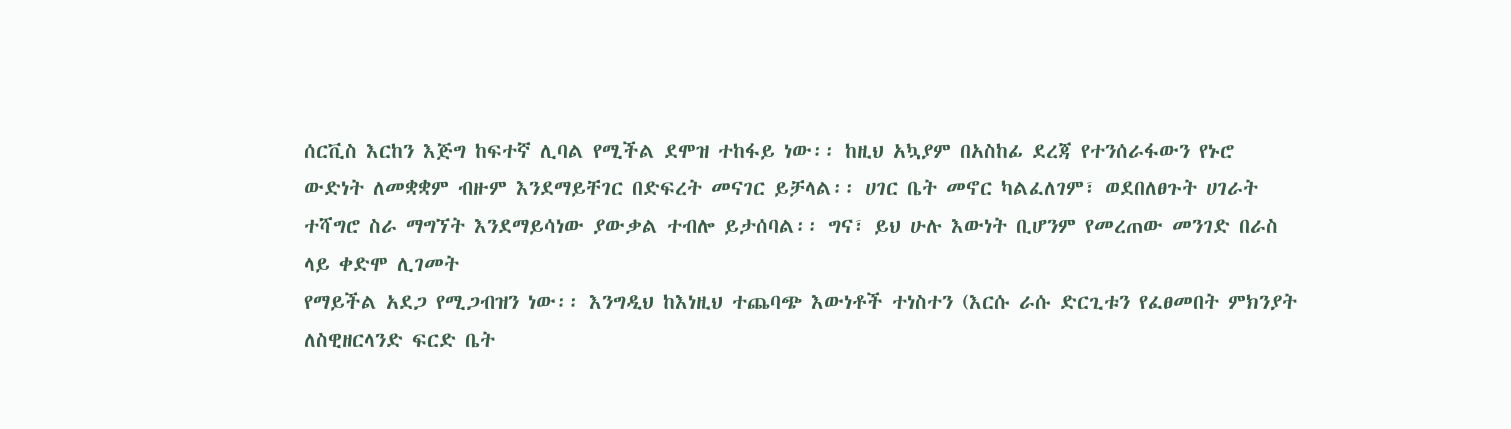ሰርቪስ እርከን እጅግ ከፍተኛ ሊባል የሚችል ደሞዝ ተከፋይ ነው፡፡ ከዚህ አኳያም በአስከፊ ደረጃ የተንሰራፋውን የኑሮ ውድነት ለመቋቋም ብዙም እንደማይቸገር በድፍረት መናገር ይቻላል፡፡ ሀገር ቤት መኖር ካልፈለገም፣ ወደበለፀጉት ሀገራት ተሻግሮ ስራ ማግኘት እንደማይሳነው ያውቃል ተብሎ ይታሰባል፡፡ ግና፣ ይህ ሁሉ እውነት ቢሆንም የመረጠው መንገድ በራስ ላይ ቀድሞ ሊገመት
የማይችል አደጋ የሚጋብዝን ነው፡፡ እንግዲህ ከእነዚህ ተጨባጭ እውነቶች ተነስተን (እርሱ ራሱ ድርጊቱን የፈፀመበት ምክንያት ለስዊዘርላንድ ፍርድ ቤት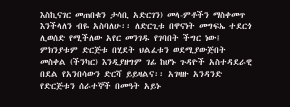እስኪናገር መጠበቁን ታሳቢ አድርገን) መላ-ምቶችን ማስቀመጥ እንችላለን ብዬ አስባለሁ፡፡ ለድርጊቱ በዋናነት መግፍኤ ተደርጎ ሊወሰድ የሚችለው አየር መንገዱ የገባበት ችግር ነው፤ ምክንያቱም ድርጅቱ በሂደት ህልፈቱን ወደሚያውጅበት መስቀል (ችንካር) እንዲያዘግም ገፊ ከሆኑ ጉዳዮች አስተዳደራዊ በደል የአንበሳውን ድርሻ ይይዛልና፡፡ አገዛዙ አንዳንድ የድርጅቱን ሰራተኞች በመዓት አይኑ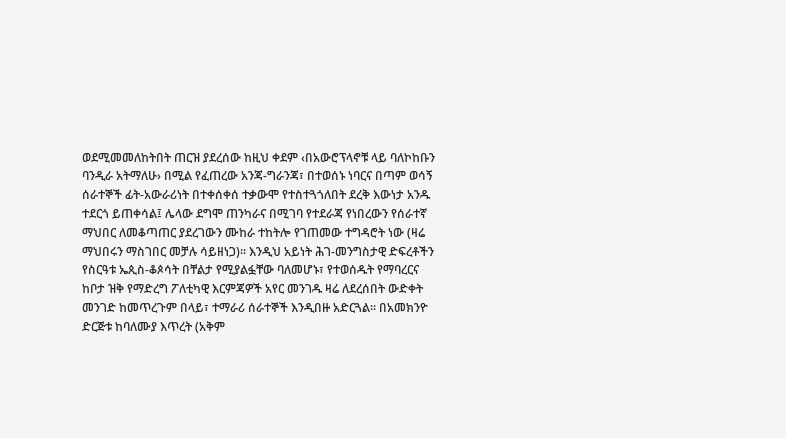ወደሚመመለከትበት ጠርዝ ያደረሰው ከዚህ ቀደም ‹በአውሮፕላኖቹ ላይ ባለኮከቡን ባንዲራ አትማለሁ› በሚል የፈጠረው አንጃ-ግራንጃ፣ በተወሰኑ ነባርና በጣም ወሳኝ ሰራተኞች ፊት-አውራሪነት በተቀሰቀሰ ተቃውሞ የተስተጓጎለበት ደረቅ እውነታ አንዱ ተደርጎ ይጠቀሳል፤ ሌላው ደግሞ ጠንካራና በሚገባ የተደራጃ የነበረውን የሰራተኛ ማህበር ለመቆጣጠር ያደረገውን ሙከራ ተከትሎ የገጠመው ተግዳሮት ነው (ዛሬ ማህበሩን ማስገበር መቻሉ ሳይዘነጋ)፡፡ እንዲህ አይነት ሕገ-መንግስታዊ ድፍረቶችን የስርዓቱ ኤጲስ-ቆጶሳት በቸልታ የሚያልፏቸው ባለመሆኑ፣ የተወሰዱት የማባረርና ከቦታ ዝቅ የማድረግ ፖለቲካዊ እርምጃዎች አየር መንገዱ ዛሬ ለደረሰበት ውድቀት መንገድ ከመጥረጉም በላይ፣ ተማራሪ ሰራተኞች እንዲበዙ አድርጓል፡፡ በአመክንዮ ድርጅቱ ከባለሙያ እጥረት (አቅም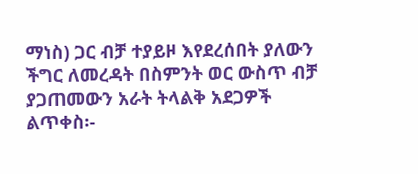ማነስ) ጋር ብቻ ተያይዞ እየደረሰበት ያለውን ችግር ለመረዳት በስምንት ወር ውስጥ ብቻ ያጋጠመውን አራት ትላልቅ አደጋዎች ልጥቀስ፡-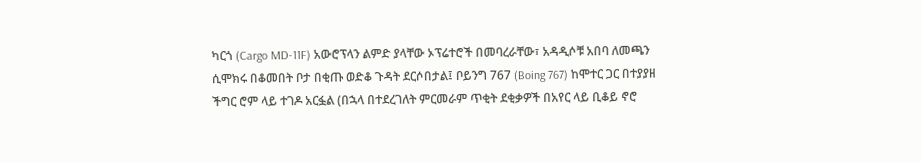ካርጎ (Cargo MD-11F) አውሮፕላን ልምድ ያላቸው ኦፕሬተሮች በመባረራቸው፣ አዳዲሶቹ አበባ ለመጫን ሲሞክሩ በቆመበት ቦታ በቂጡ ወድቆ ጉዳት ደርሶበታል፤ ቦይንግ 767 (Boing 767) ከሞተር ጋር በተያያዘ ችግር ሮም ላይ ተገዶ አርፏል (በኋላ በተደረገለት ምርመራም ጥቂት ደቂቃዎች በአየር ላይ ቢቆይ ኖሮ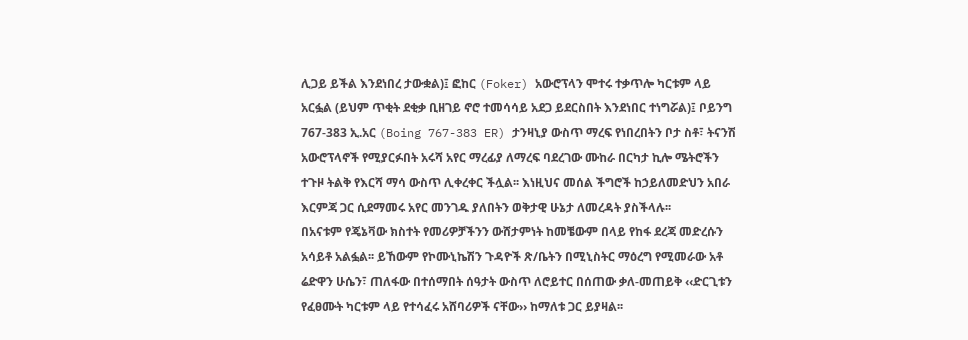ሊጋይ ይችል እንደነበረ ታውቋል)፤ ፎከር (Foker) አውሮፕላን ሞተሩ ተቃጥሎ ካርቱም ላይ አርፏል (ይህም ጥቂት ደቂቃ ቢዘገይ ኖሮ ተመሳሳይ አደጋ ይደርስበት እንደነበር ተነግሯል)፤ ቦይንግ 767-383 ኢ.አር (Boing 767-383 ER) ታንዛኒያ ውስጥ ማረፍ የነበረበትን ቦታ ስቶ፣ ትናንሽ አውሮፕላኖች የሚያርፉበት አሩሻ አየር ማረፊያ ለማረፍ ባደረገው ሙከራ በርካታ ኪሎ ሜትሮችን ተጉዞ ትልቅ የእርሻ ማሳ ውስጥ ሊቀረቀር ችሏል፡፡ እነዚህና መሰል ችግሮች ከኃይለመድህን አበራ እርምጃ ጋር ሲደማመሩ አየር መንገዱ ያለበትን ወቅታዊ ሁኔታ ለመረዳት ያስችላሉ፡፡
በአናቱም የጄኔቫው ክስተት የመሪዎቻችንን ውሸታምነት ከመቼውም በላይ የከፋ ደረጃ መድረሱን አሳይቶ አልፏል፡፡ ይኸውም የኮሙኒኬሽን ጉዳዮች ጽ/ቤትን በሚኒስትር ማዕረግ የሚመራው አቶ ሬድዋን ሁሴን፣ ጠለፋው በተሰማበት ሰዓታት ውስጥ ለሮይተር በሰጠው ቃለ-መጠይቅ ‹‹ድርጊቱን የፈፀሙት ካርቱም ላይ የተሳፈሩ አሸባሪዎች ናቸው›› ከማለቱ ጋር ይያዛል፡፡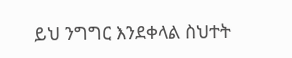ይህ ንግግር እንደቀላል ስህተት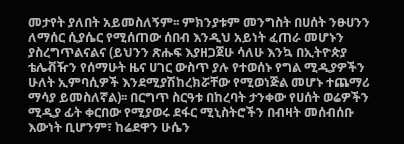መታየት ያለበት አይመስለኝም፡፡ ምክንያቱም መንግስት በሀሰት ንፁሀንን ለማሰር ሲያሴር የሚሰጠው ሰበብ እንዲህ አይነት ፈጠራ መሆኑን ያስረግጥልናልና (ይህንን ጽሑፍ እያዘጋጀሁ ሳለሁ እንኳ በኢትዮጵያ ቴሌቭዥን የሰማሁት ዜና ሀገር ውስጥ ያሉ የተወሰኑ የግል ሚዲያዎችን ሁለት ኢምባሲዎች እንደሚያሽከረክሯቸው የሚወነጅል መሆኑ ተጨማሪ ማሳያ ይመስለኛል)፡፡ በርግጥ ስርዓቱ በከረባት ታንቀው የሀሰት ወሬዎችን ሚዲያ ፊት ቀርበው የሚያወሩ ደፋር ሚኒስትሮችን በብዛት መሰብሰቡ እውነት ቢሆንም፣ ከሬደዋን ሁሴን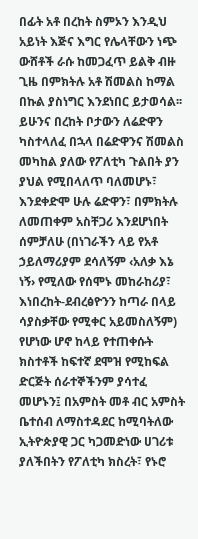በፊት አቶ በረከት ስምኦን እንዲህ አይነት እጅና እግር የሌላቸውን ነጭ ውሸቶች ራሱ ከመጋፈጥ ይልቅ ብዙ ጊዜ በምክትሉ አቶ ሽመልስ ከማል በኩል ያስነግር እንደነበር ይታወሳል፡፡ ይሁንና በረከት ቦታውን ለሬድዋን ካስተላለፈ በኋላ በሬድዋንና ሽመልስ መካከል ያለው የፖለቲካ ጉልበት ያን ያህል የሚበላለጥ ባለመሆኑ፣ እንደቀድሞ ሁሉ ሬድዋን፣ በምክትሉ ለመጠቀም አስቸጋሪ እንደሆነበት ሰምቻለሁ (በነገራችን ላይ የአቶ ኃይለማሪያም ደሳለኝም ‹አለቃ እኔ ነኝ› የሚለው የሰሞኑ መከራከሪያ፣ እነበረከት-ደብረፅዮንን ከጣራ በላይ ሳያስቃቸው የሚቀር አይመስለኝም)
የሆነው ሆኖ ከላይ የተጠቀሱት ክስተቶች ከፍተኛ ደሞዝ የሚከፍል ድርጅት ሰራተኞችንም ያሳተፈ መሆኑን፤ በአምስት መቶ ብር አምስት ቤተሰብ ለማስተዳደር ከሚባትለው ኢትዮጵያዊ ጋር ካጋመድነው ሀገሪቱ ያለችበትን የፖለቲካ ክስረት፣ የኑሮ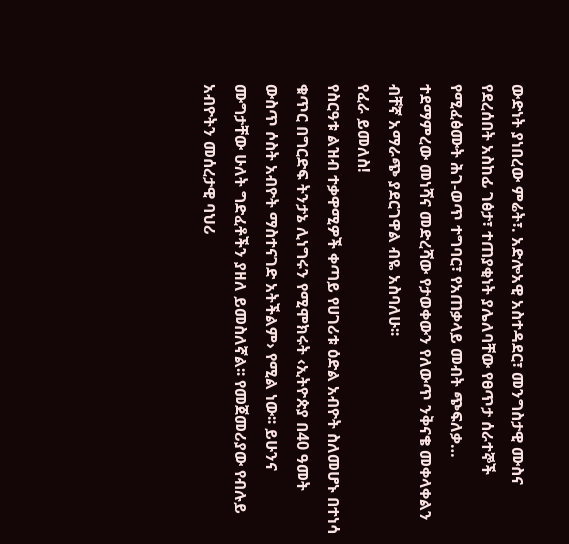ውድነት ያነበረው ምሬት፣. አድሎአዊ አስተዳደር፣ መንግስታዊ ሙስና የደረሰበት አስከፊ ገፅታ፣ ተጠያቂነት ያሌለባቸው የፀጥታ ሰራተኞች የሚፈፅሙት ሕገ-ወጥ ተግባር፣ የአጠቃላይ መብት ጭፍለቃ… ተደማምረው መነሻና መድረሻው የታወቀውን የለውጥ ንቅናቄ መቀላቀልን ብቸኛ አማራጭ ያደርገዋል ብዬ አስባለሁ፡፡
የፈራ ይመለስ!
የስርዓቱ ልዝብ ተቃዋሚዎች ቀጣይ የሀገሪቱ ዕድል አብዮት ስለመሆኑ በተነሳ ቁጥር በግርድፍ ትንታኔ ሊነግሩን የሚሞክሩት ‹ኢትዮጵያ በ40 ዓመት ውስጥ ሶስት አብዮት ማስተናገድ አትችልም› የሚል ነው፡፡ ይሁንና ሙግታቸው ሁለት ግድፈቶችን ያዘለ ይመስለኛል፡፡ የመጀመሪያው የብሉይ አብዮትን መሰረታዊ ባህሪ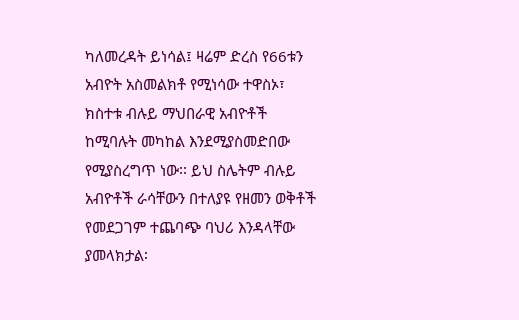ካለመረዳት ይነሳል፤ ዛሬም ድረስ የ66ቱን አብዮት አስመልክቶ የሚነሳው ተዋስኦ፣ ክስተቱ ብሉይ ማህበራዊ አብዮቶች ከሚባሉት መካከል እንደሚያስመድበው የሚያስረግጥ ነው፡፡ ይህ ስሌትም ብሉይ አብዮቶች ራሳቸውን በተለያዩ የዘመን ወቅቶች የመደጋገም ተጨባጭ ባህሪ እንዳላቸው ያመላክታል፡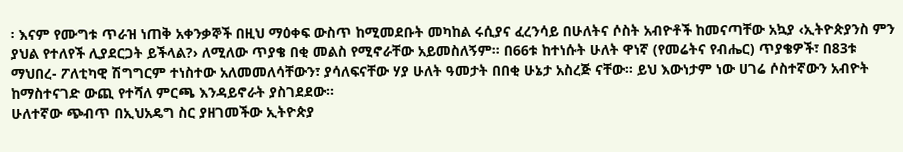፡ እናም የሙግቱ ጥራዝ ነጠቅ አቀንቃኞች በዚህ ማዕቀፍ ውስጥ ከሚመደቡት መካከል ሩሲያና ፈረንሳይ በሁለትና ሶስት አብዮቶች ከመናጣቸው አኳያ ‹ኢትዮጵያንስ ምን ያህል የተለየች ሊያደርጋት ይችላል?› ለሚለው ጥያቄ በቂ መልስ የሚኖራቸው አይመስለኝም፡፡ በ66ቱ ከተነሱት ሁለት ዋነኛ (የመሬትና የብሔር) ጥያቄዎች፣ በ83ቱ ማህበረ- ፖለቲካዊ ሽግግርም ተነስተው አለመመለሳቸውን፣ ያሳለፍናቸው ሃያ ሁለት ዓመታት በበቂ ሁኔታ አስረጅ ናቸው፡፡ ይህ እውነታም ነው ሀገሬ ሶስተኛውን አብዮት ከማስተናገድ ውጪ የተሻለ ምርጫ እንዳይኖራት ያስገደደው፡፡
ሁለተኛው ጭብጥ በኢህአዴግ ስር ያዘገመችው ኢትዮጵያ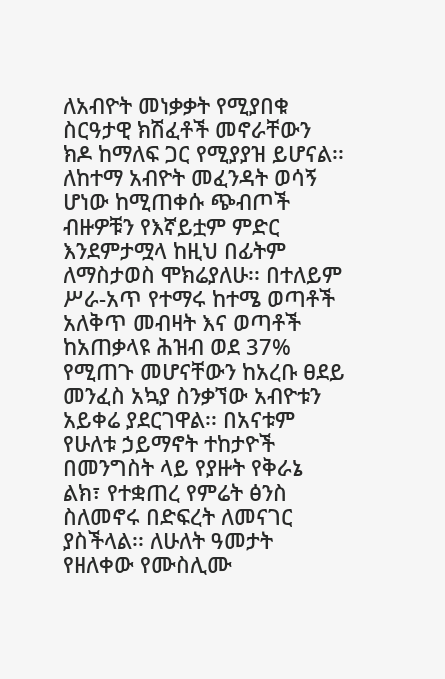ለአብዮት መነቃቃት የሚያበቁ ስርዓታዊ ክሽፈቶች መኖራቸውን ክዶ ከማለፍ ጋር የሚያያዝ ይሆናል፡፡ ለከተማ አብዮት መፈንዳት ወሳኝ ሆነው ከሚጠቀሱ ጭብጦች ብዙዎቹን የእኛይቷም ምድር እንደምታሟላ ከዚህ በፊትም ለማስታወስ ሞክሬያለሁ፡፡ በተለይም ሥራ-አጥ የተማሩ ከተሜ ወጣቶች አለቅጥ መብዛት እና ወጣቶች ከአጠቃላዩ ሕዝብ ወደ 37% የሚጠጉ መሆናቸውን ከአረቡ ፀደይ መንፈስ አኳያ ስንቃኘው አብዮቱን አይቀሬ ያደርገዋል፡፡ በአናቱም የሁለቱ ኃይማኖት ተከታዮች በመንግስት ላይ የያዙት የቅራኔ ልክ፣ የተቋጠረ የምሬት ፅንስ ስለመኖሩ በድፍረት ለመናገር ያስችላል፡፡ ለሁለት ዓመታት የዘለቀው የሙስሊሙ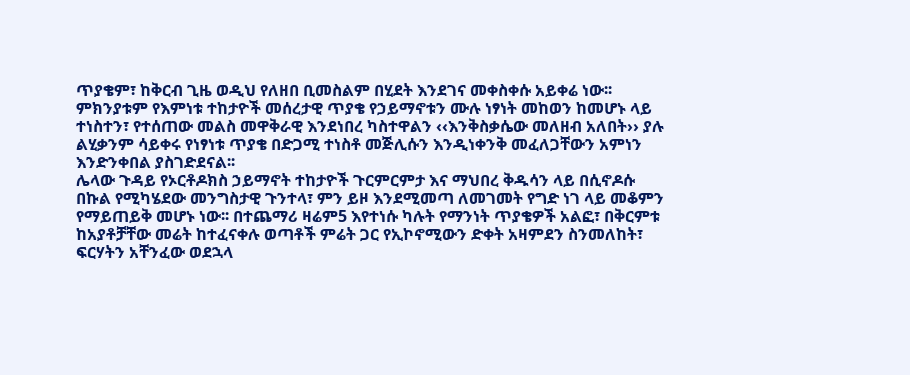ጥያቄም፣ ከቅርብ ጊዜ ወዲህ የለዘበ ቢመስልም በሂደት እንደገና መቀስቀሱ አይቀሬ ነው፡፡ ምክንያቱም የእምነቱ ተከታዮች መሰረታዊ ጥያቄ የኃይማኖቱን ሙሉ ነፃነት መከወን ከመሆኑ ላይ ተነስተን፣ የተሰጠው መልስ መዋቅራዊ እንደነበረ ካስተዋልን ‹‹እንቅስቃሴው መለዘብ አለበት›› ያሉ ልሂቃንም ሳይቀሩ የነፃነቱ ጥያቄ በድጋሚ ተነስቶ መጅሊሱን እንዲነቀንቅ መፈለጋቸውን አምነን እንድንቀበል ያስገድደናል፡፡
ሌላው ጉዳይ የኦርቶዶክስ ኃይማኖት ተከታዮች ጉርምርምታ እና ማህበረ ቅዱሳን ላይ በሲኖዶሱ በኩል የሚካሄደው መንግስታዊ ጉንተላ፣ ምን ይዞ እንደሚመጣ ለመገመት የግድ ነገ ላይ መቆምን የማይጠይቅ መሆኑ ነው፡፡ በተጨማሪ ዛሬም5 እየተነሱ ካሉት የማንነት ጥያቄዎች አልፎ፣ በቅርምቱ ከአያቶቻቸው መሬት ከተፈናቀሉ ወጣቶች ምሬት ጋር የኢኮኖሚውን ድቀት አዛምደን ስንመለከት፣ ፍርሃትን አቸንፈው ወደኋላ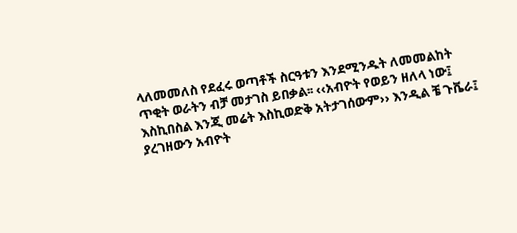ላለመመለስ የደፈሩ ወጣቶች ስርዓቱን እንደሚንዱት ለመመልከት ጥቂት ወራትን ብቻ መታገስ ይበቃል፡፡ ‹‹አብዮት የወይን ዘለላ ነው፤ እስኪበስል እንጂ መሬት እስኪወድቅ አትታገሰውም›› እንዲል ቼ ጉቬራ፤ ያረገዘውን አብዮት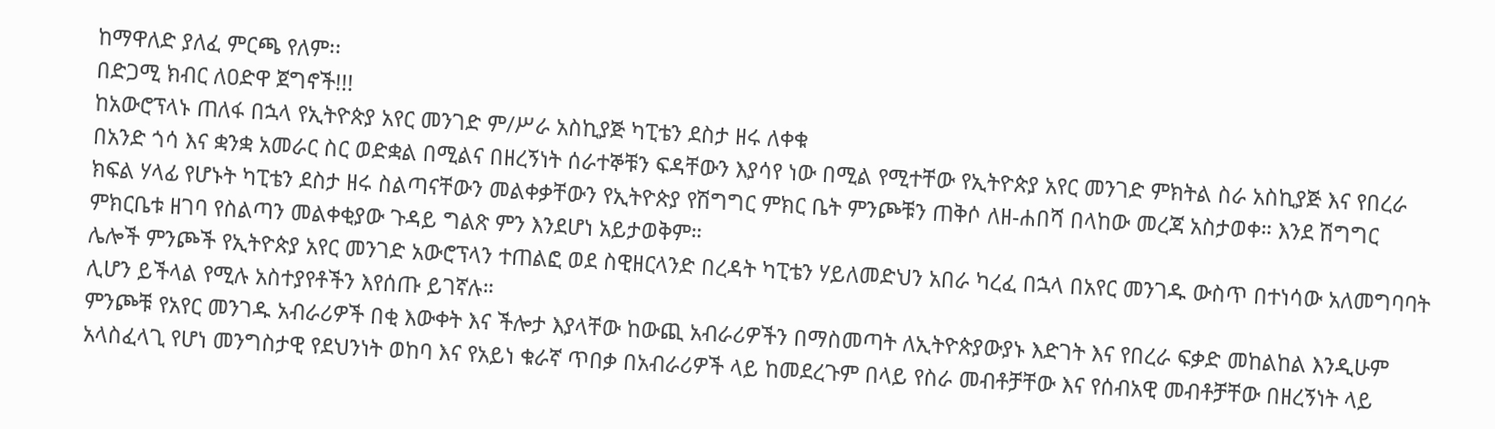ከማዋለድ ያለፈ ምርጫ የለም፡፡
በድጋሚ ክብር ለዐድዋ ጀግኖች!!!
ከአውሮፕላኑ ጠለፋ በኋላ የኢትዮጵያ አየር መንገድ ም/ሥራ አስኪያጅ ካፒቴን ደስታ ዘሩ ለቀቁ
በአንድ ጎሳ እና ቋንቋ አመራር ስር ወድቋል በሚልና በዘረኝነት ሰራተኞቹን ፍዳቸውን እያሳየ ነው በሚል የሚተቸው የኢትዮጵያ አየር መንገድ ምክትል ስራ አስኪያጅ እና የበረራ ክፍል ሃላፊ የሆኑት ካፒቴን ደስታ ዘሩ ስልጣናቸውን መልቀቃቸውን የኢትዮጵያ የሽግግር ምክር ቤት ምንጮቹን ጠቅሶ ለዘ-ሐበሻ በላከው መረጃ አስታወቀ። እንደ ሽግግር ምክርቤቱ ዘገባ የስልጣን መልቀቂያው ጉዳይ ግልጽ ምን እንደሆነ አይታወቅም።
ሌሎች ምንጮች የኢትዮጵያ አየር መንገድ አውሮፕላን ተጠልፎ ወደ ስዊዘርላንድ በረዳት ካፒቴን ሃይለመድህን አበራ ካረፈ በኋላ በአየር መንገዱ ውስጥ በተነሳው አለመግባባት ሊሆን ይችላል የሚሉ አስተያየቶችን እየሰጡ ይገኛሉ።
ምንጮቹ የአየር መንገዱ አብራሪዎች በቂ እውቀት እና ችሎታ እያላቸው ከውጪ አብራሪዎችን በማስመጣት ለኢትዮጵያውያኑ እድገት እና የበረራ ፍቃድ መከልከል እንዲሁም አላስፈላጊ የሆነ መንግስታዊ የደህንነት ወከባ እና የአይነ ቁራኛ ጥበቃ በአብራሪዎች ላይ ከመደረጉም በላይ የስራ መብቶቻቸው እና የሰብአዊ መብቶቻቸው በዘረኝነት ላይ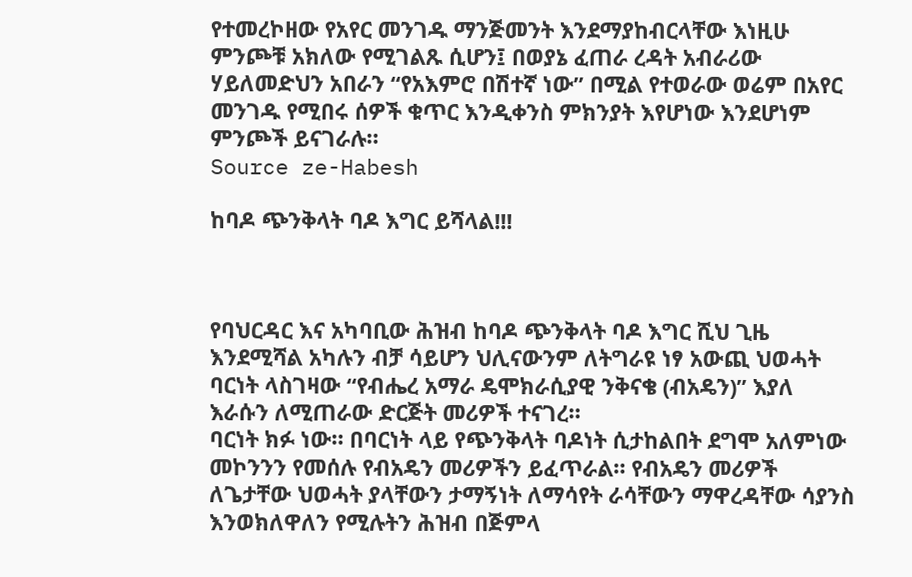የተመረኮዘው የአየር መንገዱ ማንጅመንት እንደማያከብርላቸው እነዚሁ ምንጮቹ አክለው የሚገልጹ ሲሆን፤ በወያኔ ፈጠራ ረዳት አብራሪው ሃይለመድህን አበራን “የአእምሮ በሽተኛ ነው” በሚል የተወራው ወሬም በአየር መንገዱ የሚበሩ ሰዎች ቁጥር እንዲቀንስ ምክንያት እየሆነው እንደሆነም ምንጮች ይናገራሉ።
Source ze-Habesh

ከባዶ ጭንቅላት ባዶ እግር ይሻላል!!!



የባህርዳር እና አካባቢው ሕዝብ ከባዶ ጭንቅላት ባዶ እግር ሺህ ጊዜ እንደሚሻል አካሉን ብቻ ሳይሆን ህሊናውንም ለትግራዩ ነፃ አውጪ ህወሓት ባርነት ላስገዛው “የብሔረ አማራ ዴሞክራሲያዊ ንቅናቄ (ብአዴን)” እያለ እራሱን ለሚጠራው ድርጅት መሪዎች ተናገረ።
ባርነት ክፉ ነው። በባርነት ላይ የጭንቅላት ባዶነት ሲታከልበት ደግሞ አለምነው መኮንንን የመሰሉ የብአዴን መሪዎችን ይፈጥራል። የብአዴን መሪዎች ለጌታቸው ህወሓት ያላቸውን ታማኝነት ለማሳየት ራሳቸውን ማዋረዳቸው ሳያንስ እንወክለዋለን የሚሉትን ሕዝብ በጅምላ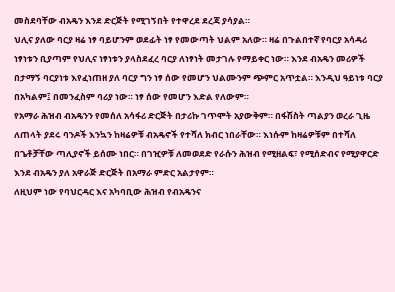መስደባቸው ብአዴን እንደ ድርጅት የሚገኝበት የተዋረደ ደረጃ ያሳያል።
ህሊና ያለው ባርያ ዛሬ ነፃ ባይሆንም ወደፊት ነፃ የመውጣት ህልም አለው። ዛሬ በጉልበተኛ የባርያ አሳዳሪ ነፃነቱን ቢያጣም የህሊና ነፃነቱን ያላስደፈረ ባርያ ለነፃነት መታገሉ የማይቀር ነው። እንደ ብአዴን መሪዎች በታማኝ ባርያነቱ እየፈነጠዘ ያለ ባርያ ግን ነፃ ሰው የመሆን ህልሙንም ጭምር አጥቷል። እንዲህ ዓይነቱ ባርያ በአካልም፤ በመንፈስም ባሪያ ነው። ነፃ ሰው የመሆን እድል የለውም።
የአማራ ሕዝብ ብአዴንን የመሰለ አሳፋሪ ድርጅት በታሪኩ ገጥሞት አያውቅም። በፋሽስት ጣልያን ወረራ ጊዜ ለጠላት ያደሩ ባንዶች እንኳን ከዛሬዎቹ ብአዴኖች የተሻለ ክብር ነበራቸው። እነሱም ከዛሬዎቹም በተሻለ በጌቶቻቸው ጣሊያኖች ይሰሙ ነበር። በገዢዎቹ ለመወደድ የራሱን ሕዝብ የሚዘልፍ፣ የሚሰድብና የሚያዋርድ እንደ ብአዴን ያለ አዋራጅ ድርጅት በአማራ ምድር አልታየም።
ለዚህም ነው የባህርዳር እና አካባቢው ሕዝብ የብአዴንና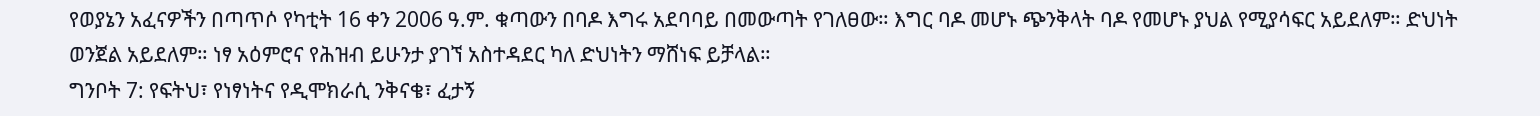የወያኔን አፈናዎችን በጣጥሶ የካቲት 16 ቀን 2006 ዓ.ም. ቁጣውን በባዶ እግሩ አደባባይ በመውጣት የገለፀው። እግር ባዶ መሆኑ ጭንቅላት ባዶ የመሆኑ ያህል የሚያሳፍር አይደለም። ድህነት ወንጀል አይደለም። ነፃ አዕምሮና የሕዝብ ይሁንታ ያገኘ አስተዳደር ካለ ድህነትን ማሸነፍ ይቻላል።
ግንቦት 7: የፍትህ፣ የነፃነትና የዲሞክራሲ ንቅናቄ፣ ፈታኝ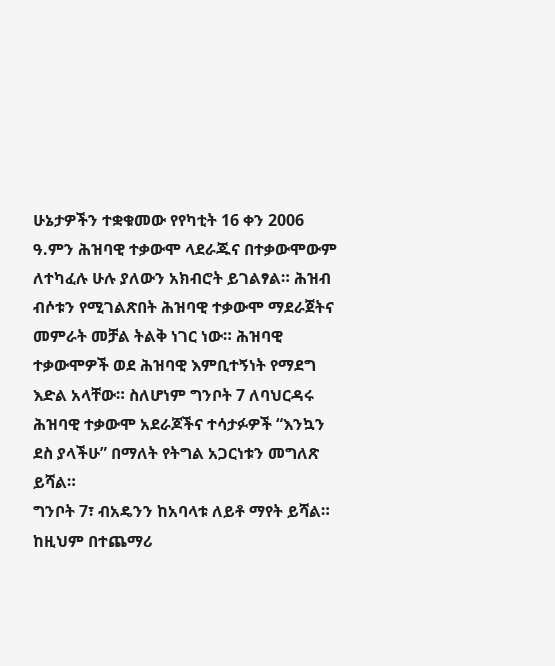ሁኔታዎችን ተቋቁመው የየካቲት 16 ቀን 2006 ዓ.ምን ሕዝባዊ ተቃውሞ ላደራጁና በተቃውሞውም ለተካፈሉ ሁሉ ያለውን አክብሮት ይገልፃል። ሕዝብ ብሶቱን የሚገልጽበት ሕዝባዊ ተቃውሞ ማደራጀትና መምራት መቻል ትልቅ ነገር ነው። ሕዝባዊ ተቃውሞዎች ወደ ሕዝባዊ እምቢተኝነት የማደግ እድል አላቸው። ስለሆነም ግንቦት 7 ለባህርዳሩ ሕዝባዊ ተቃውሞ አደራጆችና ተሳታፉዎች “እንኳን ደስ ያላችሁ” በማለት የትግል አጋርነቱን መግለጽ ይሻል።
ግንቦት 7፣ ብአዴንን ከአባላቱ ለይቶ ማየት ይሻል። ከዚህም በተጨማሪ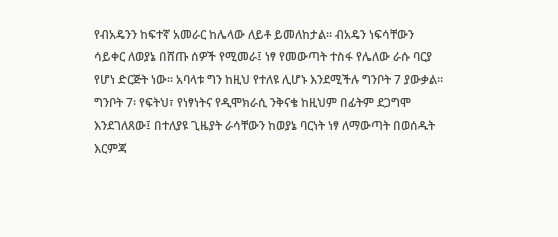የብአዴንን ከፍተኛ አመራር ከሌላው ለይቶ ይመለከታል። ብአዴን ነፍሳቸውን ሳይቀር ለወያኔ በሸጡ ሰዎች የሚመራ፤ ነፃ የመውጣት ተስፋ የሌለው ራሱ ባርያ የሆነ ድርጅት ነው። አባላቱ ግን ከዚህ የተለዩ ሊሆኑ እንደሚችሉ ግንቦት 7 ያውቃል።
ግንቦት 7፡ የፍትህ፣ የነፃነትና የዲሞክራሲ ንቅናቄ ከዚህም በፊትም ደጋግሞ እንደገለጸው፤ በተለያዩ ጊዜያት ራሳቸውን ከወያኔ ባርነት ነፃ ለማውጣት በወሰዱት እርምጃ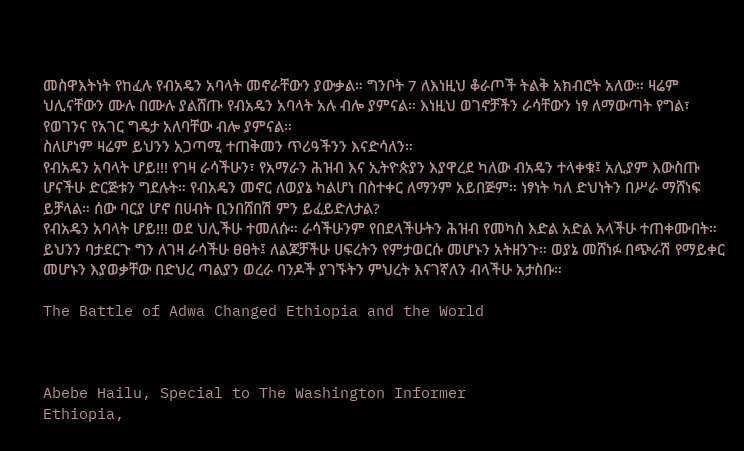መስዋእትነት የከፈሉ የብአዴን አባላት መኖራቸውን ያውቃል። ግንቦት 7 ለእነዚህ ቆራጦች ትልቅ አክብሮት አለው። ዛሬም ህሊናቸውን ሙሉ በሙሉ ያልሸጡ የብአዴን አባላት አሉ ብሎ ያምናል። እነዚህ ወገኖቻችን ራሳቸውን ነፃ ለማውጣት የግል፣ የወገንና የአገር ግዴታ አለባቸው ብሎ ያምናል።
ስለሆነም ዛሬም ይህንን አጋጣሚ ተጠቅመን ጥሪዓችንን እናድሳለን።
የብአዴን አባላት ሆይ!!! የገዛ ራሳችሁን፣ የአማራን ሕዝብ እና ኢትዮጵያን እያዋረደ ካለው ብአዴን ተላቀቁ፤ አሊያም እውስጡ ሆናችሁ ድርጅቱን ግደሉት። የብአዴን መኖር ለወያኔ ካልሆነ በስተቀር ለማንም አይበጅም። ነፃነት ካለ ድህነትን በሥራ ማሸነፍ ይቻላል። ሰው ባርያ ሆኖ በሀብት ቢንበሸበሽ ምን ይፈይድለታል?
የብአዴን አባላት ሆይ!!! ወደ ህሊችሁ ተመለሱ። ራሳችሁንም የበደላችሁትን ሕዝብ የመካስ እድል አድል አላችሁ ተጠቀሙበት። ይህንን ባታደርጉ ግን ለገዛ ራሳችሁ ፀፀት፤ ለልጆቻችሁ ሀፍረትን የምታወርሱ መሆኑን አትዘንጉ። ወያኔ መሸነፉ በጭራሽ የማይቀር መሆኑን እያወቃቸው በድህረ ጣልያን ወረራ ባንዶች ያገኙትን ምህረት እናገኛለን ብላችሁ አታስቡ።

The Battle of Adwa Changed Ethiopia and the World



Abebe Hailu, Special to The Washington Informer
Ethiopia,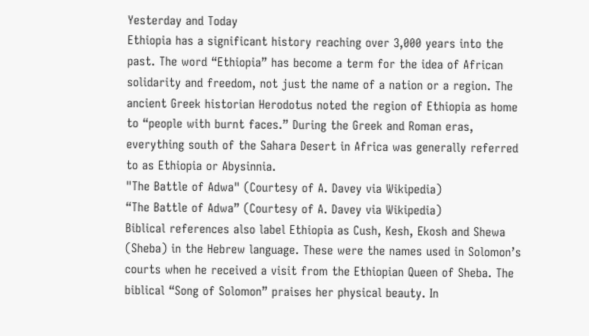Yesterday and Today
Ethiopia has a significant history reaching over 3,000 years into the past. The word “Ethiopia” has become a term for the idea of African solidarity and freedom, not just the name of a nation or a region. The ancient Greek historian Herodotus noted the region of Ethiopia as home to “people with burnt faces.” During the Greek and Roman eras, everything south of the Sahara Desert in Africa was generally referred to as Ethiopia or Abysinnia.
"The Battle of Adwa" (Courtesy of A. Davey via Wikipedia)
“The Battle of Adwa” (Courtesy of A. Davey via Wikipedia)
Biblical references also label Ethiopia as Cush, Kesh, Ekosh and Shewa (Sheba) in the Hebrew language. These were the names used in Solomon’s courts when he received a visit from the Ethiopian Queen of Sheba. The biblical “Song of Solomon” praises her physical beauty. In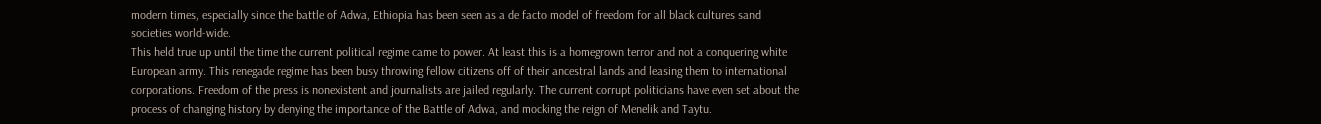modern times, especially since the battle of Adwa, Ethiopia has been seen as a de facto model of freedom for all black cultures sand societies world-wide.
This held true up until the time the current political regime came to power. At least this is a homegrown terror and not a conquering white European army. This renegade regime has been busy throwing fellow citizens off of their ancestral lands and leasing them to international corporations. Freedom of the press is nonexistent and journalists are jailed regularly. The current corrupt politicians have even set about the process of changing history by denying the importance of the Battle of Adwa, and mocking the reign of Menelik and Taytu.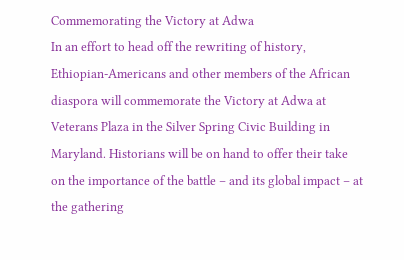Commemorating the Victory at Adwa
In an effort to head off the rewriting of history, Ethiopian-Americans and other members of the African diaspora will commemorate the Victory at Adwa at Veterans Plaza in the Silver Spring Civic Building in Maryland. Historians will be on hand to offer their take on the importance of the battle – and its global impact – at the gathering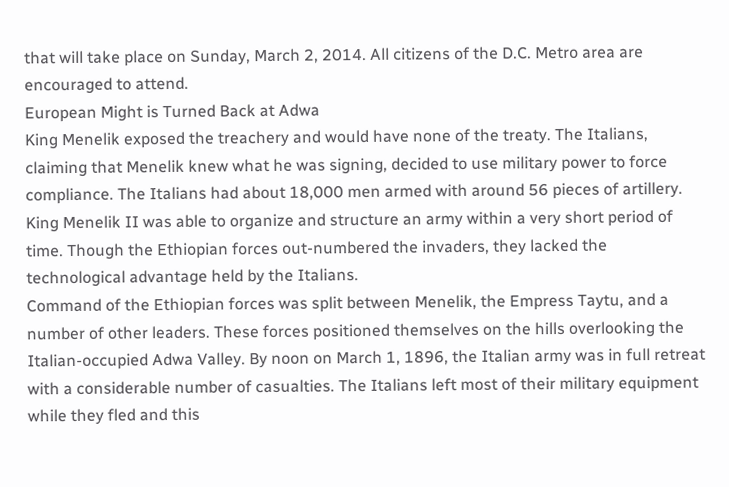that will take place on Sunday, March 2, 2014. All citizens of the D.C. Metro area are encouraged to attend.
European Might is Turned Back at Adwa
King Menelik exposed the treachery and would have none of the treaty. The Italians, claiming that Menelik knew what he was signing, decided to use military power to force compliance. The Italians had about 18,000 men armed with around 56 pieces of artillery. King Menelik II was able to organize and structure an army within a very short period of time. Though the Ethiopian forces out-numbered the invaders, they lacked the technological advantage held by the Italians.
Command of the Ethiopian forces was split between Menelik, the Empress Taytu, and a number of other leaders. These forces positioned themselves on the hills overlooking the Italian-occupied Adwa Valley. By noon on March 1, 1896, the Italian army was in full retreat with a considerable number of casualties. The Italians left most of their military equipment while they fled and this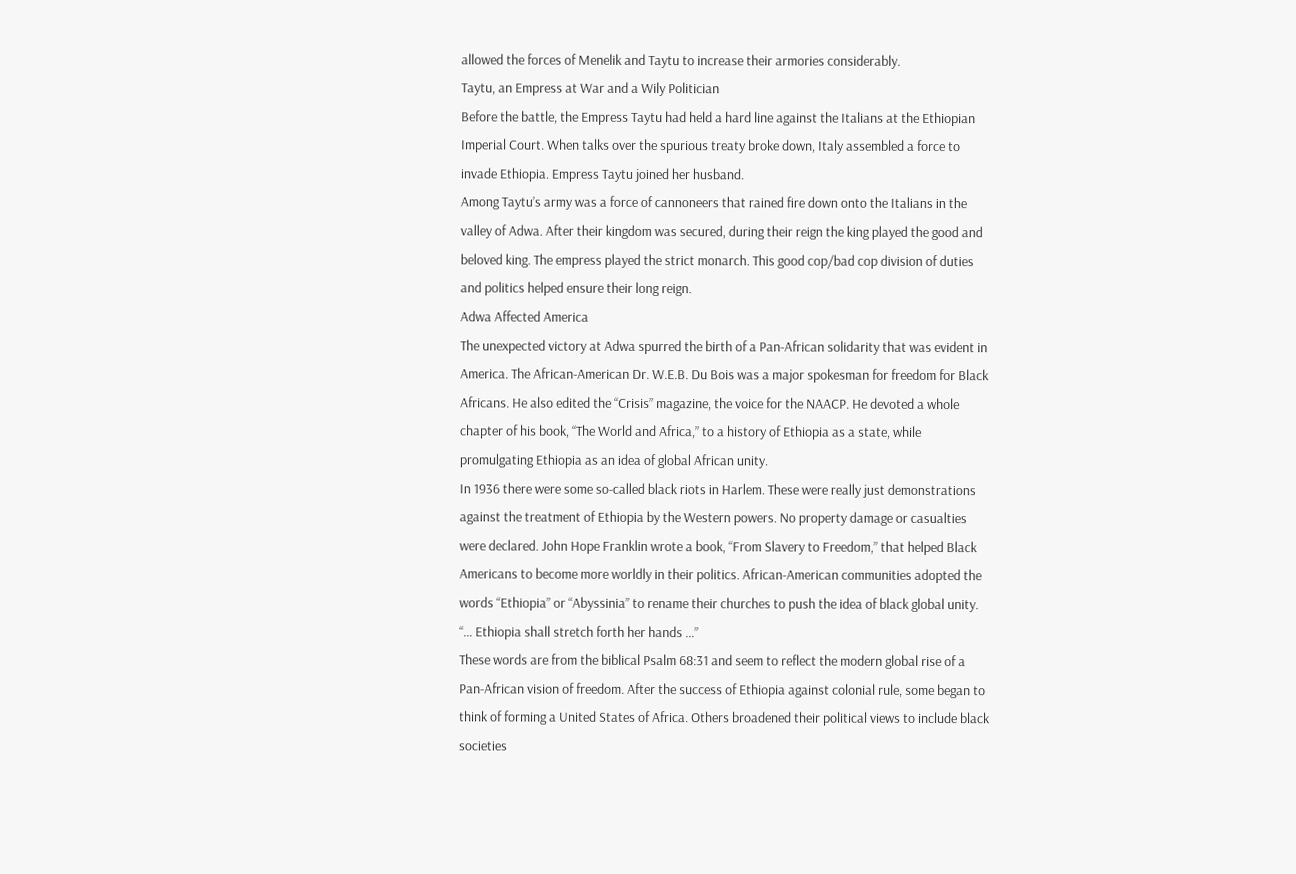allowed the forces of Menelik and Taytu to increase their armories considerably.
Taytu, an Empress at War and a Wily Politician
Before the battle, the Empress Taytu had held a hard line against the Italians at the Ethiopian Imperial Court. When talks over the spurious treaty broke down, Italy assembled a force to invade Ethiopia. Empress Taytu joined her husband.
Among Taytu’s army was a force of cannoneers that rained fire down onto the Italians in the valley of Adwa. After their kingdom was secured, during their reign the king played the good and beloved king. The empress played the strict monarch. This good cop/bad cop division of duties and politics helped ensure their long reign.
Adwa Affected America
The unexpected victory at Adwa spurred the birth of a Pan-African solidarity that was evident in America. The African-American Dr. W.E.B. Du Bois was a major spokesman for freedom for Black Africans. He also edited the “Crisis” magazine, the voice for the NAACP. He devoted a whole chapter of his book, “The World and Africa,” to a history of Ethiopia as a state, while promulgating Ethiopia as an idea of global African unity.
In 1936 there were some so-called black riots in Harlem. These were really just demonstrations against the treatment of Ethiopia by the Western powers. No property damage or casualties were declared. John Hope Franklin wrote a book, “From Slavery to Freedom,” that helped Black Americans to become more worldly in their politics. African-American communities adopted the words “Ethiopia” or “Abyssinia” to rename their churches to push the idea of black global unity.
“… Ethiopia shall stretch forth her hands …”
These words are from the biblical Psalm 68:31 and seem to reflect the modern global rise of a Pan-African vision of freedom. After the success of Ethiopia against colonial rule, some began to think of forming a United States of Africa. Others broadened their political views to include black societies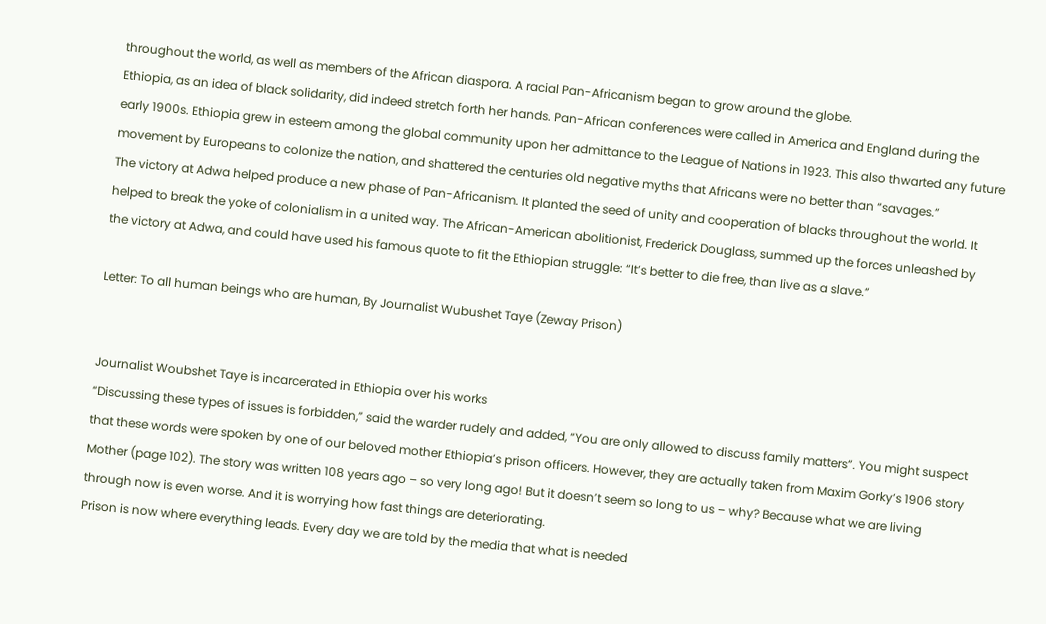throughout the world, as well as members of the African diaspora. A racial Pan-Africanism began to grow around the globe.
Ethiopia, as an idea of black solidarity, did indeed stretch forth her hands. Pan-African conferences were called in America and England during the early 1900s. Ethiopia grew in esteem among the global community upon her admittance to the League of Nations in 1923. This also thwarted any future movement by Europeans to colonize the nation, and shattered the centuries old negative myths that Africans were no better than “savages.”
The victory at Adwa helped produce a new phase of Pan-Africanism. It planted the seed of unity and cooperation of blacks throughout the world. It helped to break the yoke of colonialism in a united way. The African-American abolitionist, Frederick Douglass, summed up the forces unleashed by the victory at Adwa, and could have used his famous quote to fit the Ethiopian struggle: “It’s better to die free, than live as a slave.”

Letter: To all human beings who are human, By Journalist Wubushet Taye (Zeway Prison)


Journalist Woubshet Taye is incarcerated in Ethiopia over his works
“Discussing these types of issues is forbidden,” said the warder rudely and added, “You are only allowed to discuss family matters”. You might suspect that these words were spoken by one of our beloved mother Ethiopia’s prison officers. However, they are actually taken from Maxim Gorky’s 1906 story Mother (page 102). The story was written 108 years ago – so very long ago! But it doesn’t seem so long to us – why? Because what we are living through now is even worse. And it is worrying how fast things are deteriorating.
Prison is now where everything leads. Every day we are told by the media that what is needed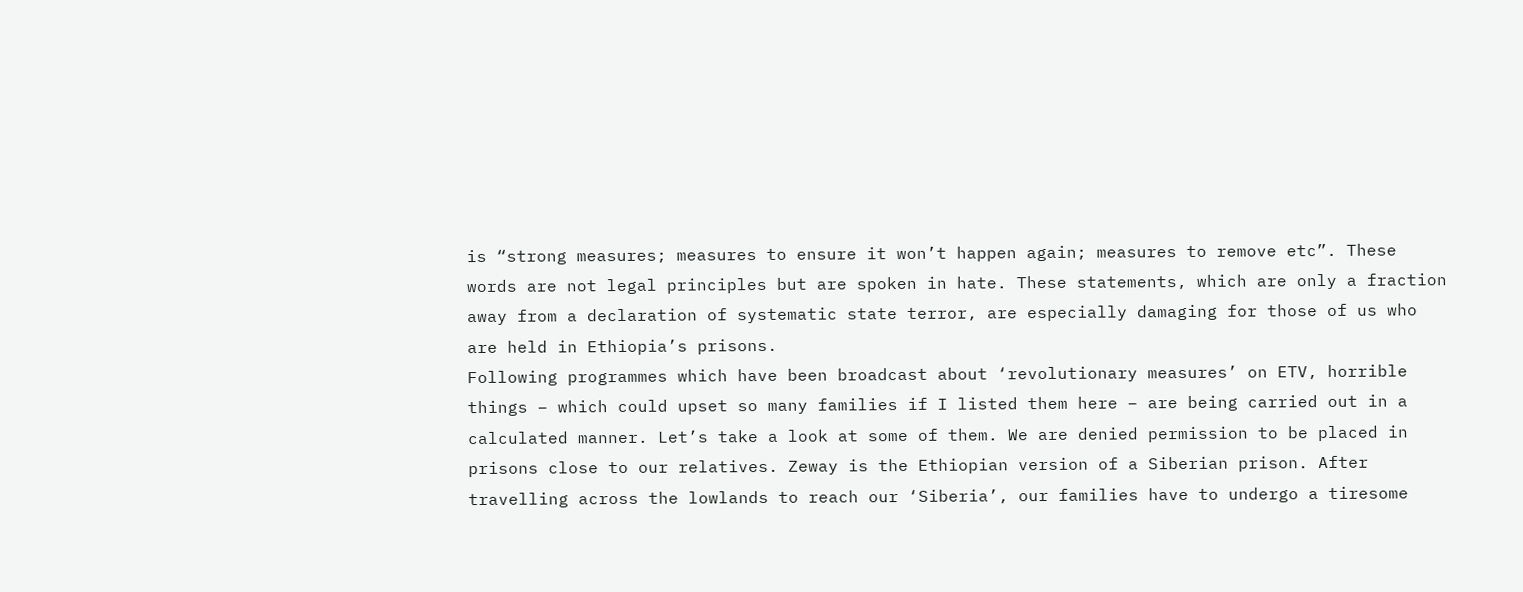is “strong measures; measures to ensure it won’t happen again; measures to remove etc”. These words are not legal principles but are spoken in hate. These statements, which are only a fraction away from a declaration of systematic state terror, are especially damaging for those of us who are held in Ethiopia’s prisons.
Following programmes which have been broadcast about ‘revolutionary measures’ on ETV, horrible things – which could upset so many families if I listed them here – are being carried out in a calculated manner. Let’s take a look at some of them. We are denied permission to be placed in prisons close to our relatives. Zeway is the Ethiopian version of a Siberian prison. After travelling across the lowlands to reach our ‘Siberia’, our families have to undergo a tiresome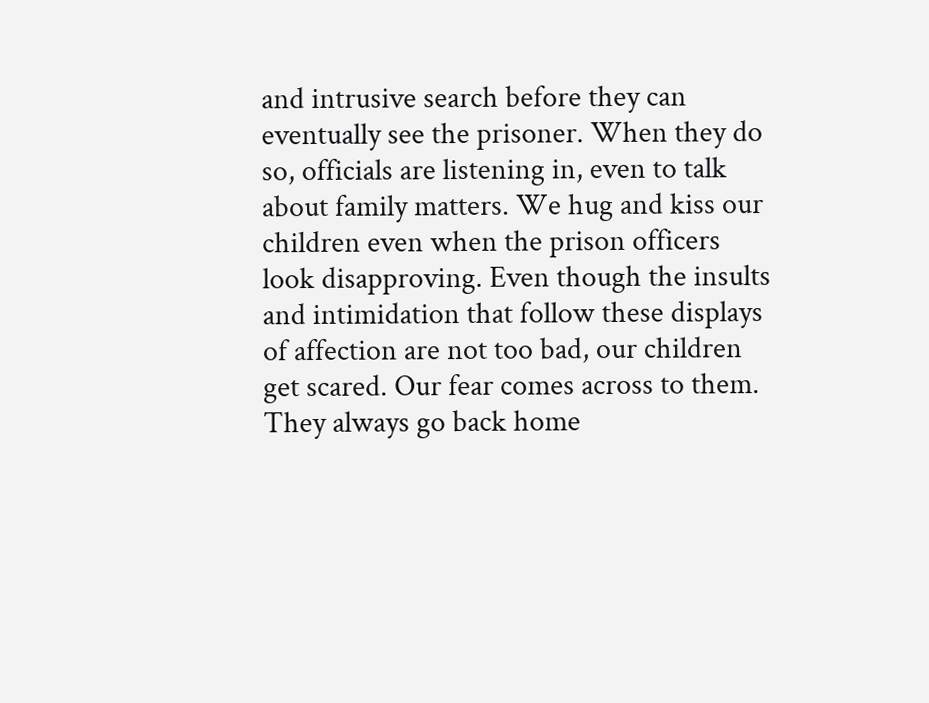and intrusive search before they can eventually see the prisoner. When they do so, officials are listening in, even to talk about family matters. We hug and kiss our children even when the prison officers look disapproving. Even though the insults and intimidation that follow these displays of affection are not too bad, our children get scared. Our fear comes across to them. They always go back home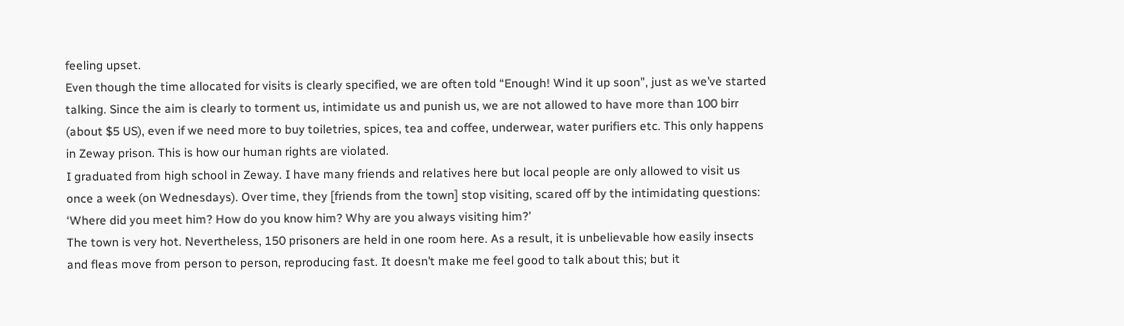feeling upset.
Even though the time allocated for visits is clearly specified, we are often told “Enough! Wind it up soon”, just as we’ve started talking. Since the aim is clearly to torment us, intimidate us and punish us, we are not allowed to have more than 100 birr (about $5 US), even if we need more to buy toiletries, spices, tea and coffee, underwear, water purifiers etc. This only happens in Zeway prison. This is how our human rights are violated.
I graduated from high school in Zeway. I have many friends and relatives here but local people are only allowed to visit us once a week (on Wednesdays). Over time, they [friends from the town] stop visiting, scared off by the intimidating questions: ‘Where did you meet him? How do you know him? Why are you always visiting him?’
The town is very hot. Nevertheless, 150 prisoners are held in one room here. As a result, it is unbelievable how easily insects and fleas move from person to person, reproducing fast. It doesn’t make me feel good to talk about this; but it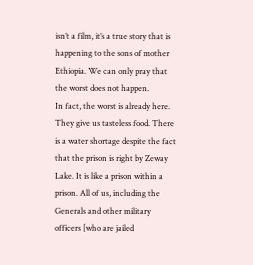isn’t a film, it’s a true story that is happening to the sons of mother Ethiopia. We can only pray that the worst does not happen.
In fact, the worst is already here. They give us tasteless food. There is a water shortage despite the fact that the prison is right by Zeway Lake. It is like a prison within a prison. All of us, including the Generals and other military officers [who are jailed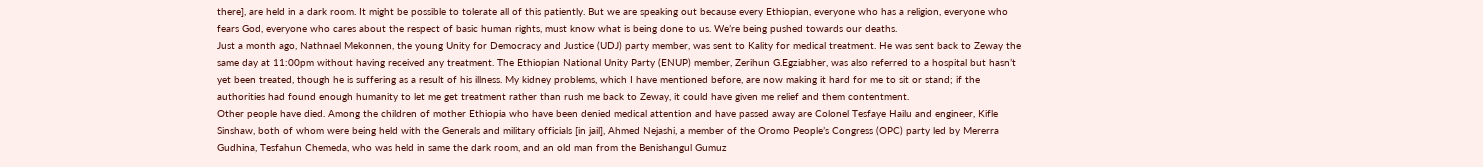there], are held in a dark room. It might be possible to tolerate all of this patiently. But we are speaking out because every Ethiopian, everyone who has a religion, everyone who fears God, everyone who cares about the respect of basic human rights, must know what is being done to us. We’re being pushed towards our deaths.
Just a month ago, Nathnael Mekonnen, the young Unity for Democracy and Justice (UDJ) party member, was sent to Kality for medical treatment. He was sent back to Zeway the same day at 11:00pm without having received any treatment. The Ethiopian National Unity Party (ENUP) member, Zerihun G.Egziabher, was also referred to a hospital but hasn’t yet been treated, though he is suffering as a result of his illness. My kidney problems, which I have mentioned before, are now making it hard for me to sit or stand; if the authorities had found enough humanity to let me get treatment rather than rush me back to Zeway, it could have given me relief and them contentment.
Other people have died. Among the children of mother Ethiopia who have been denied medical attention and have passed away are Colonel Tesfaye Hailu and engineer, Kifle Sinshaw, both of whom were being held with the Generals and military officials [in jail], Ahmed Nejashi, a member of the Oromo People’s Congress (OPC) party led by Mererra Gudhina, Tesfahun Chemeda, who was held in same the dark room, and an old man from the Benishangul Gumuz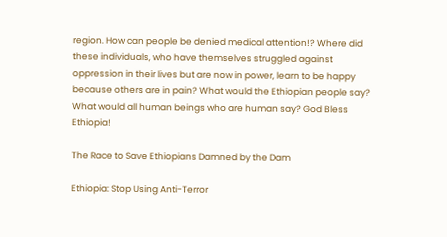region. How can people be denied medical attention!? Where did these individuals, who have themselves struggled against oppression in their lives but are now in power, learn to be happy because others are in pain? What would the Ethiopian people say? What would all human beings who are human say? God Bless Ethiopia!

The Race to Save Ethiopians Damned by the Dam

Ethiopia: Stop Using Anti-Terror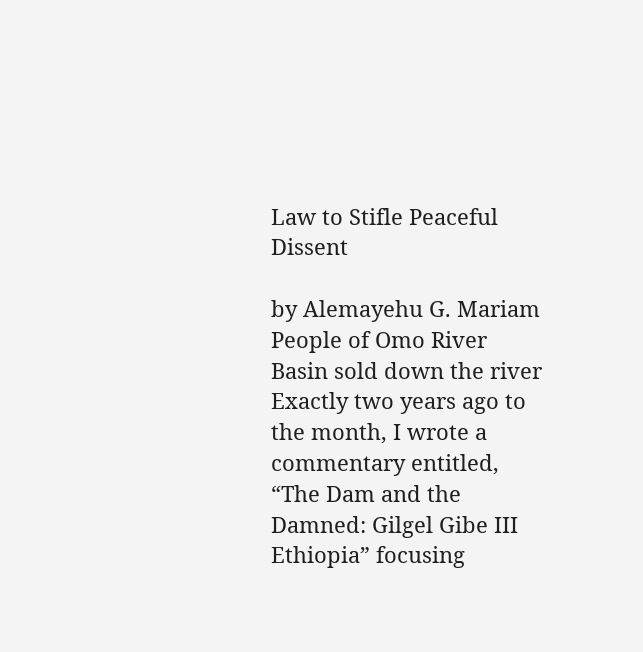Law to Stifle Peaceful Dissent

by Alemayehu G. Mariam
People of Omo River Basin sold down the river
Exactly two years ago to the month, I wrote a commentary entitled, “The Dam and the Damned: Gilgel Gibe III Ethiopia” focusing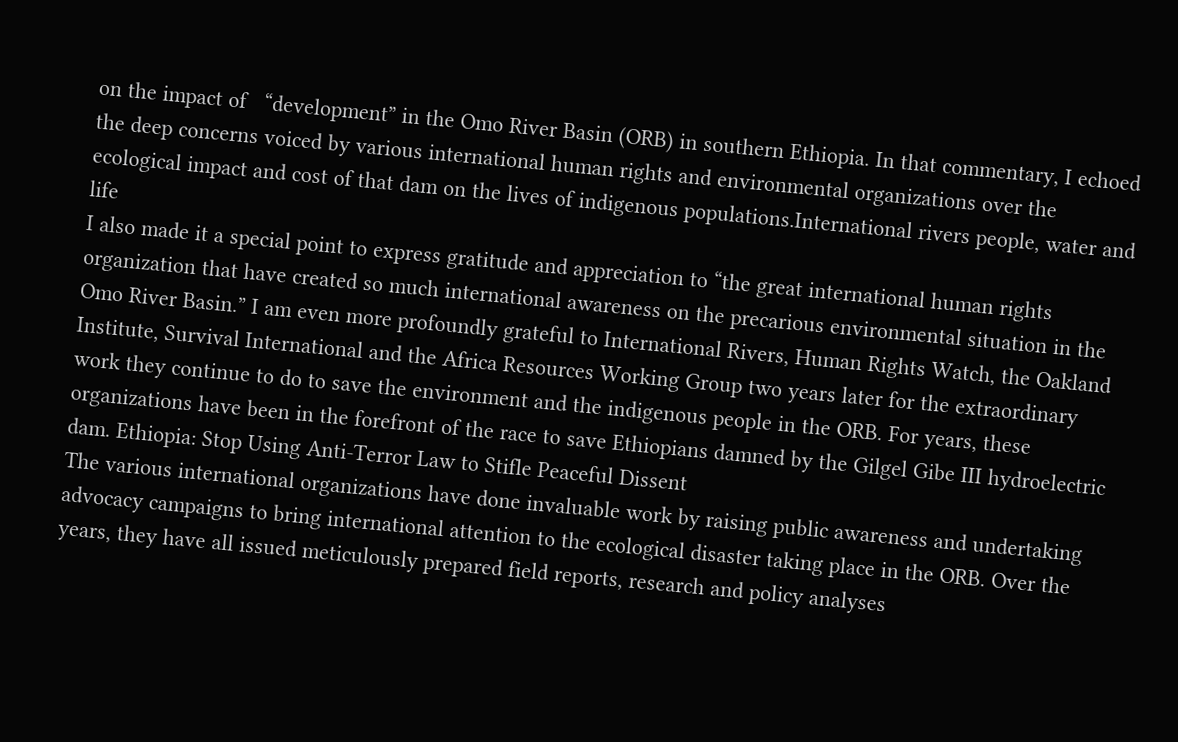on the impact of   “development” in the Omo River Basin (ORB) in southern Ethiopia. In that commentary, I echoed the deep concerns voiced by various international human rights and environmental organizations over the ecological impact and cost of that dam on the lives of indigenous populations.International rivers people, water and life
I also made it a special point to express gratitude and appreciation to “the great international human rights organization that have created so much international awareness on the precarious environmental situation in the Omo River Basin.” I am even more profoundly grateful to International Rivers, Human Rights Watch, the Oakland Institute, Survival International and the Africa Resources Working Group two years later for the extraordinary work they continue to do to save the environment and the indigenous people in the ORB. For years, these organizations have been in the forefront of the race to save Ethiopians damned by the Gilgel Gibe III hydroelectric dam. Ethiopia: Stop Using Anti-Terror Law to Stifle Peaceful Dissent
The various international organizations have done invaluable work by raising public awareness and undertaking advocacy campaigns to bring international attention to the ecological disaster taking place in the ORB. Over the years, they have all issued meticulously prepared field reports, research and policy analyses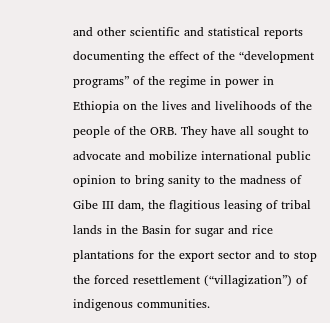and other scientific and statistical reports documenting the effect of the “development programs” of the regime in power in Ethiopia on the lives and livelihoods of the people of the ORB. They have all sought to advocate and mobilize international public opinion to bring sanity to the madness of Gibe III dam, the flagitious leasing of tribal lands in the Basin for sugar and rice plantations for the export sector and to stop the forced resettlement (“villagization”) of indigenous communities.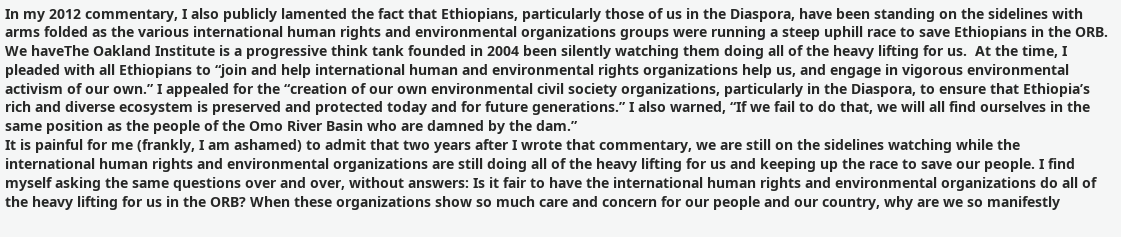In my 2012 commentary, I also publicly lamented the fact that Ethiopians, particularly those of us in the Diaspora, have been standing on the sidelines with arms folded as the various international human rights and environmental organizations groups were running a steep uphill race to save Ethiopians in the ORB. We haveThe Oakland Institute is a progressive think tank founded in 2004 been silently watching them doing all of the heavy lifting for us.  At the time, I pleaded with all Ethiopians to “join and help international human and environmental rights organizations help us, and engage in vigorous environmental activism of our own.” I appealed for the “creation of our own environmental civil society organizations, particularly in the Diaspora, to ensure that Ethiopia’s rich and diverse ecosystem is preserved and protected today and for future generations.” I also warned, “If we fail to do that, we will all find ourselves in the same position as the people of the Omo River Basin who are damned by the dam.”
It is painful for me (frankly, I am ashamed) to admit that two years after I wrote that commentary, we are still on the sidelines watching while the international human rights and environmental organizations are still doing all of the heavy lifting for us and keeping up the race to save our people. I find myself asking the same questions over and over, without answers: Is it fair to have the international human rights and environmental organizations do all of the heavy lifting for us in the ORB? When these organizations show so much care and concern for our people and our country, why are we so manifestly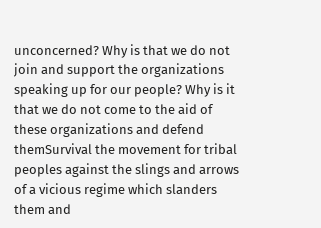unconcerned? Why is that we do not join and support the organizations speaking up for our people? Why is it that we do not come to the aid of these organizations and defend themSurvival the movement for tribal peoples against the slings and arrows of a vicious regime which slanders them and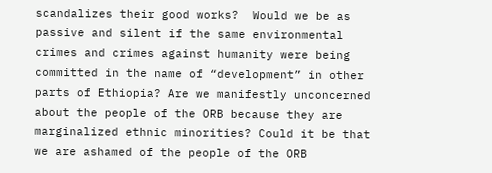scandalizes their good works?  Would we be as passive and silent if the same environmental crimes and crimes against humanity were being committed in the name of “development” in other parts of Ethiopia? Are we manifestly unconcerned about the people of the ORB because they are marginalized ethnic minorities? Could it be that we are ashamed of the people of the ORB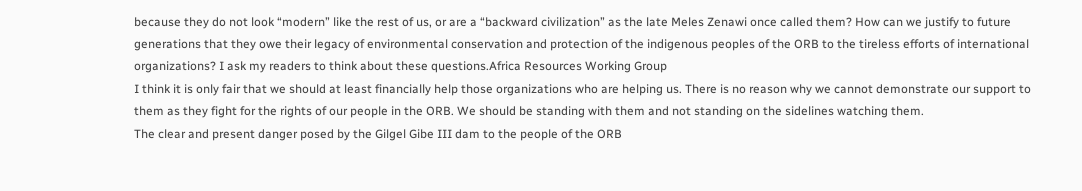because they do not look “modern” like the rest of us, or are a “backward civilization” as the late Meles Zenawi once called them? How can we justify to future generations that they owe their legacy of environmental conservation and protection of the indigenous peoples of the ORB to the tireless efforts of international organizations? I ask my readers to think about these questions.Africa Resources Working Group
I think it is only fair that we should at least financially help those organizations who are helping us. There is no reason why we cannot demonstrate our support to them as they fight for the rights of our people in the ORB. We should be standing with them and not standing on the sidelines watching them.
The clear and present danger posed by the Gilgel Gibe III dam to the people of the ORB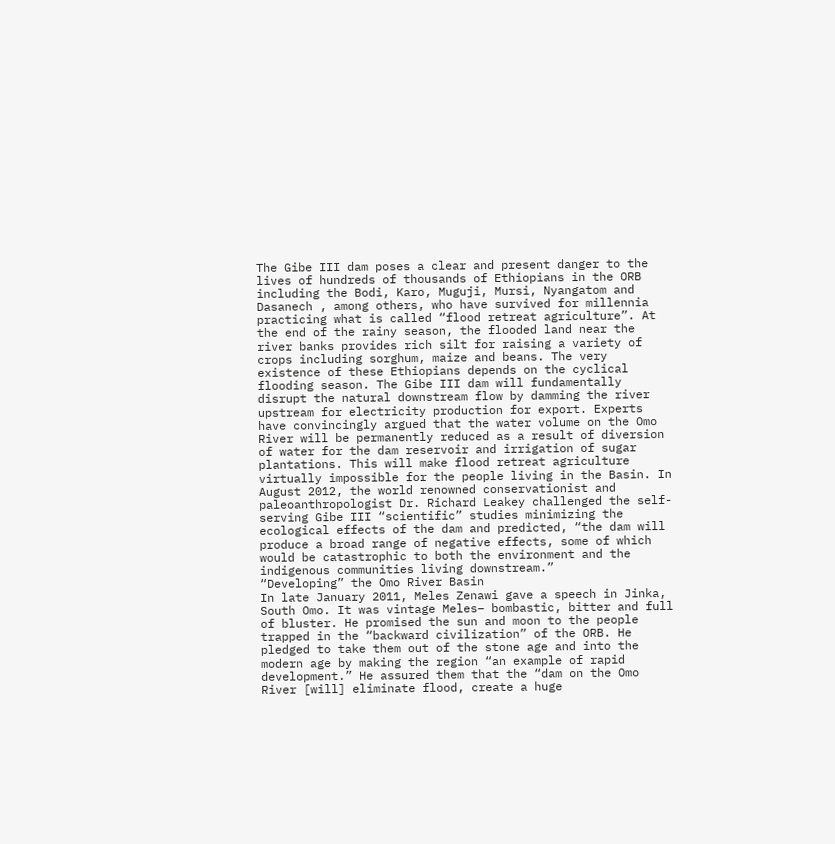The Gibe III dam poses a clear and present danger to the lives of hundreds of thousands of Ethiopians in the ORB including the Bodi, Karo, Muguji, Mursi, Nyangatom and Dasanech , among others, who have survived for millennia practicing what is called “flood retreat agriculture”. At the end of the rainy season, the flooded land near the river banks provides rich silt for raising a variety of crops including sorghum, maize and beans. The very existence of these Ethiopians depends on the cyclical flooding season. The Gibe III dam will fundamentally disrupt the natural downstream flow by damming the river upstream for electricity production for export. Experts have convincingly argued that the water volume on the Omo River will be permanently reduced as a result of diversion of water for the dam reservoir and irrigation of sugar plantations. This will make flood retreat agriculture virtually impossible for the people living in the Basin. In August 2012, the world renowned conservationist and paleoanthropologist Dr. Richard Leakey challenged the self-serving Gibe III “scientific” studies minimizing the ecological effects of the dam and predicted, “the dam will produce a broad range of negative effects, some of which would be catastrophic to both the environment and the indigenous communities living downstream.”
“Developing” the Omo River Basin
In late January 2011, Meles Zenawi gave a speech in Jinka, South Omo. It was vintage Meles– bombastic, bitter and full of bluster. He promised the sun and moon to the people trapped in the “backward civilization” of the ORB. He pledged to take them out of the stone age and into the modern age by making the region “an example of rapid development.” He assured them that the “dam on the Omo River [will] eliminate flood, create a huge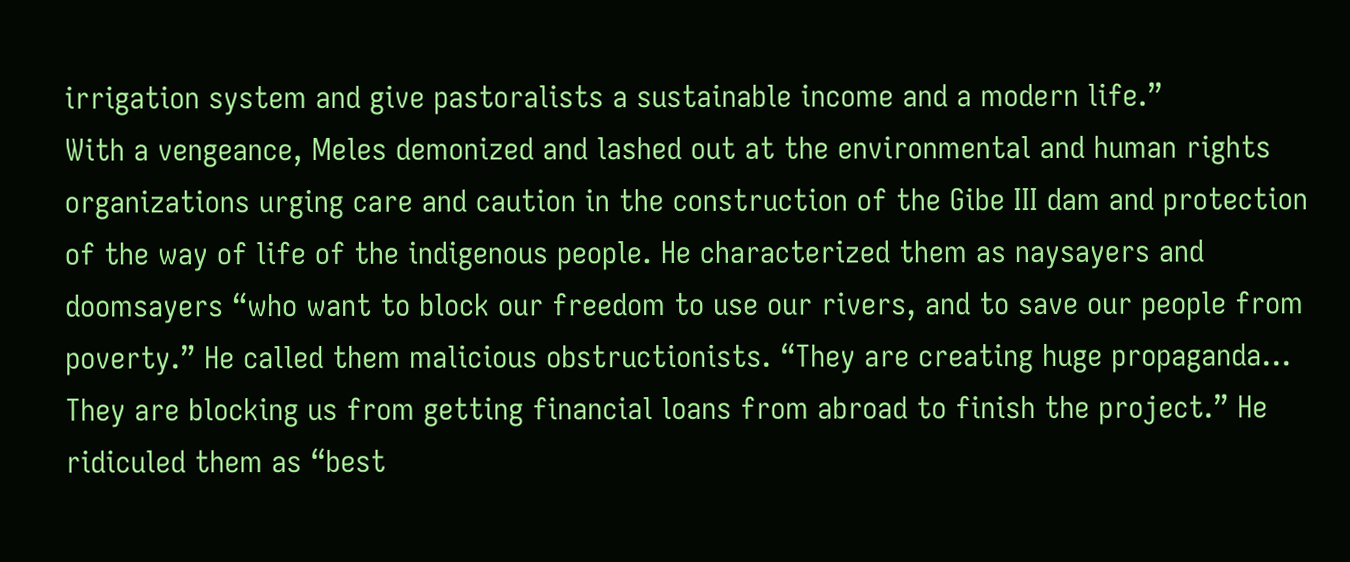irrigation system and give pastoralists a sustainable income and a modern life.”
With a vengeance, Meles demonized and lashed out at the environmental and human rights organizations urging care and caution in the construction of the Gibe III dam and protection of the way of life of the indigenous people. He characterized them as naysayers and doomsayers “who want to block our freedom to use our rivers, and to save our people from poverty.” He called them malicious obstructionists. “They are creating huge propaganda… They are blocking us from getting financial loans from abroad to finish the project.” He ridiculed them as “best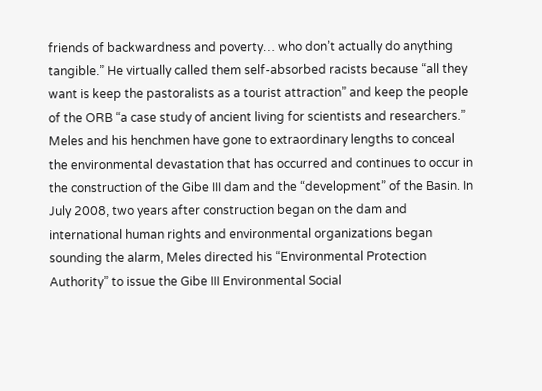friends of backwardness and poverty… who don’t actually do anything tangible.” He virtually called them self-absorbed racists because “all they want is keep the pastoralists as a tourist attraction” and keep the people of the ORB “a case study of ancient living for scientists and researchers.”
Meles and his henchmen have gone to extraordinary lengths to conceal the environmental devastation that has occurred and continues to occur in the construction of the Gibe III dam and the “development” of the Basin. In July 2008, two years after construction began on the dam and international human rights and environmental organizations began sounding the alarm, Meles directed his “Environmental Protection Authority” to issue the Gibe III Environmental Social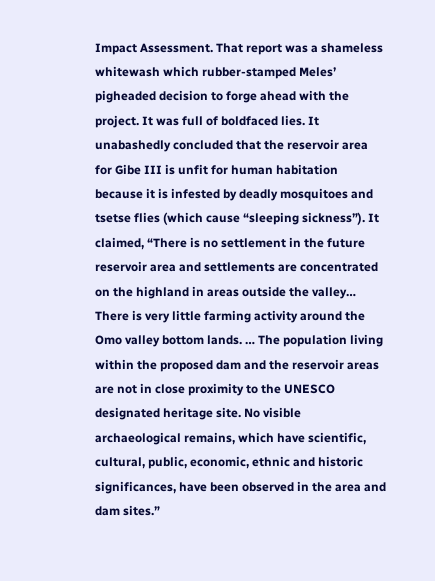Impact Assessment. That report was a shameless whitewash which rubber-stamped Meles’ pigheaded decision to forge ahead with the project. It was full of boldfaced lies. It unabashedly concluded that the reservoir area for Gibe III is unfit for human habitation because it is infested by deadly mosquitoes and tsetse flies (which cause “sleeping sickness”). It claimed, “There is no settlement in the future reservoir area and settlements are concentrated on the highland in areas outside the valley…  There is very little farming activity around the Omo valley bottom lands. … The population living within the proposed dam and the reservoir areas are not in close proximity to the UNESCO designated heritage site. No visible archaeological remains, which have scientific, cultural, public, economic, ethnic and historic significances, have been observed in the area and dam sites.”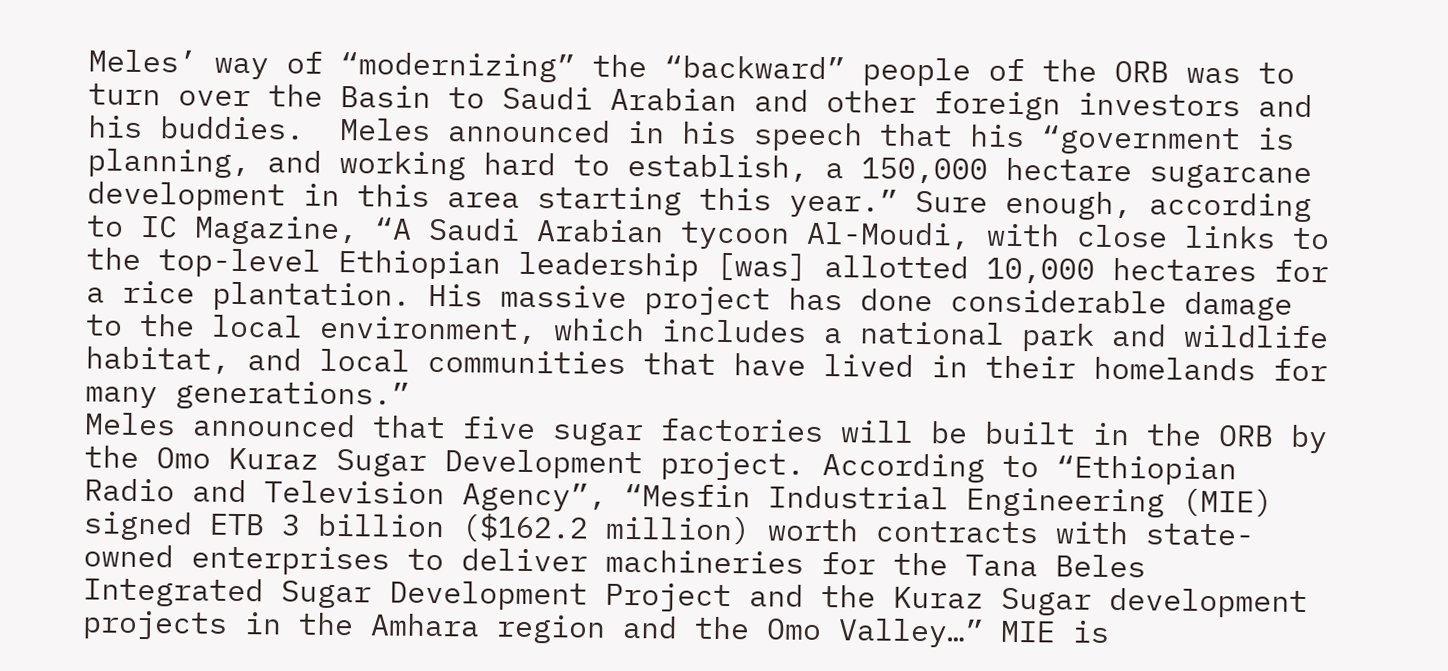Meles’ way of “modernizing” the “backward” people of the ORB was to turn over the Basin to Saudi Arabian and other foreign investors and his buddies.  Meles announced in his speech that his “government is planning, and working hard to establish, a 150,000 hectare sugarcane development in this area starting this year.” Sure enough, according to IC Magazine, “A Saudi Arabian tycoon Al-Moudi, with close links to the top-level Ethiopian leadership [was] allotted 10,000 hectares for a rice plantation. His massive project has done considerable damage to the local environment, which includes a national park and wildlife habitat, and local communities that have lived in their homelands for many generations.”
Meles announced that five sugar factories will be built in the ORB by the Omo Kuraz Sugar Development project. According to “Ethiopian Radio and Television Agency”, “Mesfin Industrial Engineering (MIE) signed ETB 3 billion ($162.2 million) worth contracts with state-owned enterprises to deliver machineries for the Tana Beles Integrated Sugar Development Project and the Kuraz Sugar development projects in the Amhara region and the Omo Valley…” MIE is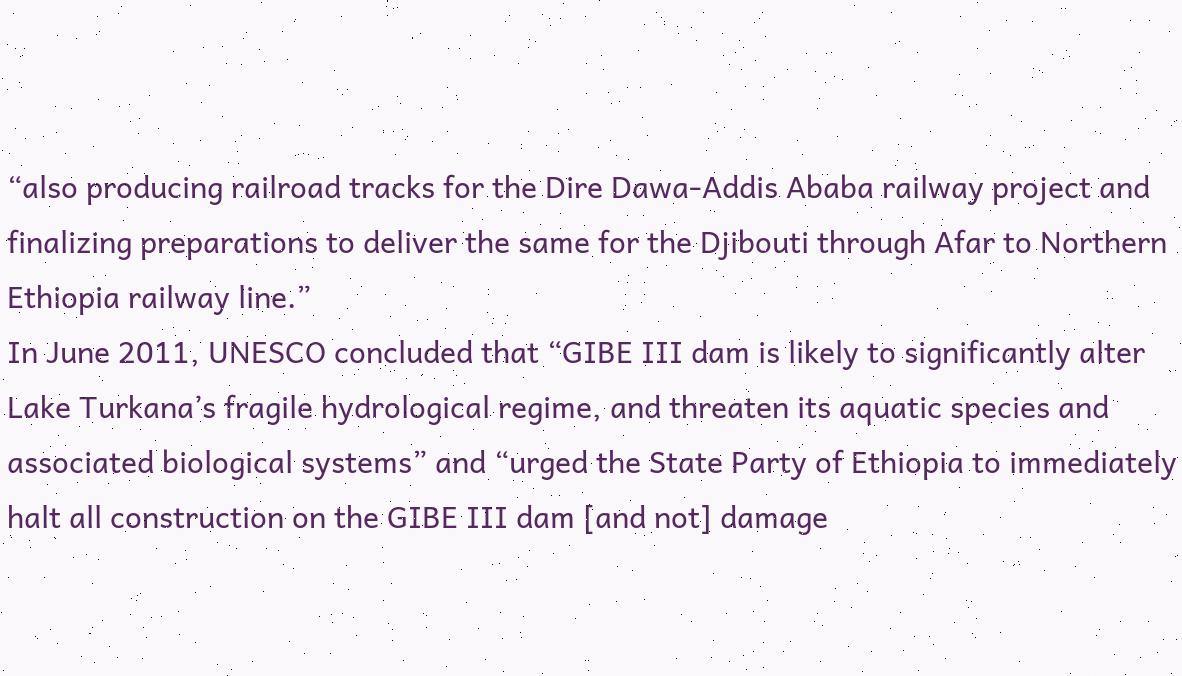“also producing railroad tracks for the Dire Dawa-Addis Ababa railway project and finalizing preparations to deliver the same for the Djibouti through Afar to Northern Ethiopia railway line.”
In June 2011, UNESCO concluded that “GIBE III dam is likely to significantly alter Lake Turkana’s fragile hydrological regime, and threaten its aquatic species and associated biological systems” and “urged the State Party of Ethiopia to immediately halt all construction on the GIBE III dam [and not] damage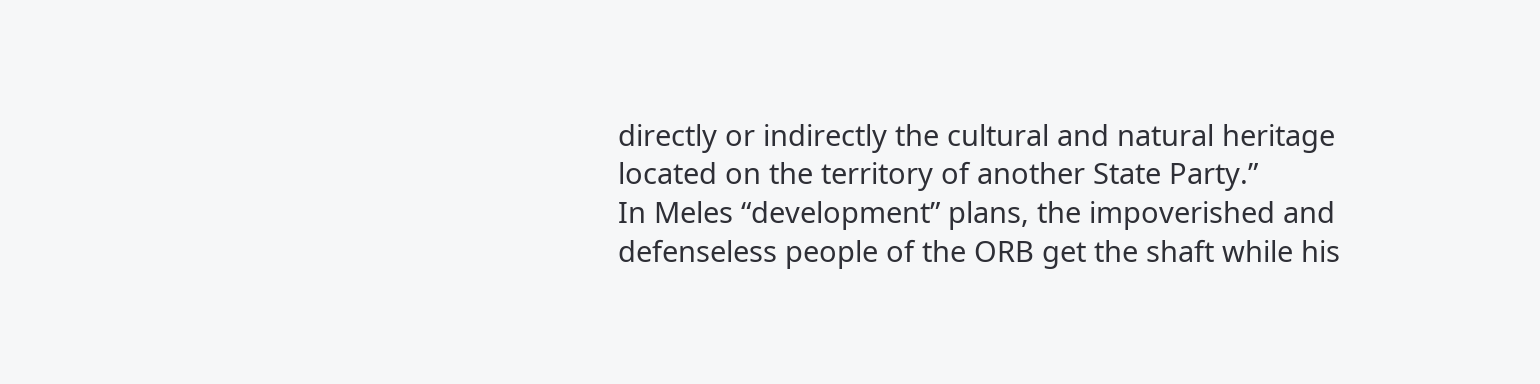directly or indirectly the cultural and natural heritage located on the territory of another State Party.”
In Meles “development” plans, the impoverished and defenseless people of the ORB get the shaft while his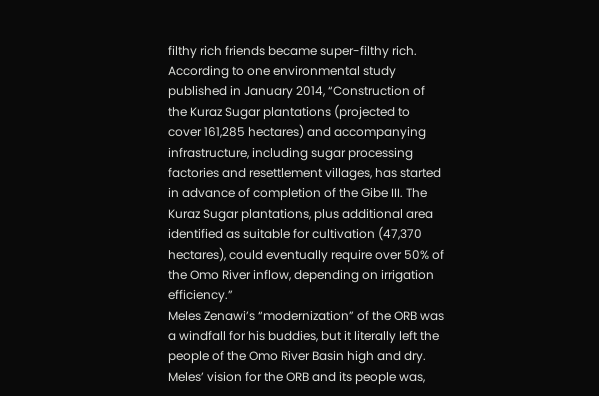filthy rich friends became super-filthy rich. According to one environmental study published in January 2014, “Construction of the Kuraz Sugar plantations (projected to cover 161,285 hectares) and accompanying infrastructure, including sugar processing factories and resettlement villages, has started in advance of completion of the Gibe III. The Kuraz Sugar plantations, plus additional area identified as suitable for cultivation (47,370 hectares), could eventually require over 50% of the Omo River inflow, depending on irrigation efficiency.”
Meles Zenawi’s “modernization” of the ORB was a windfall for his buddies, but it literally left the people of the Omo River Basin high and dry. Meles’ vision for the ORB and its people was,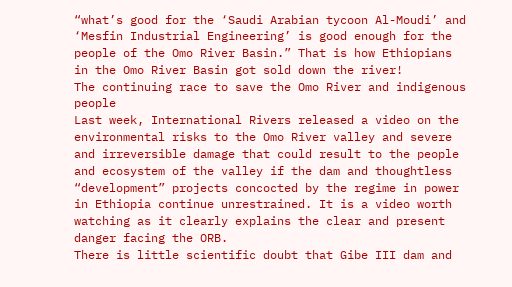“what’s good for the ‘Saudi Arabian tycoon Al-Moudi’ and ‘Mesfin Industrial Engineering’ is good enough for the people of the Omo River Basin.” That is how Ethiopians in the Omo River Basin got sold down the river!
The continuing race to save the Omo River and indigenous people
Last week, International Rivers released a video on the environmental risks to the Omo River valley and severe and irreversible damage that could result to the people and ecosystem of the valley if the dam and thoughtless “development” projects concocted by the regime in power in Ethiopia continue unrestrained. It is a video worth watching as it clearly explains the clear and present danger facing the ORB.
There is little scientific doubt that Gibe III dam and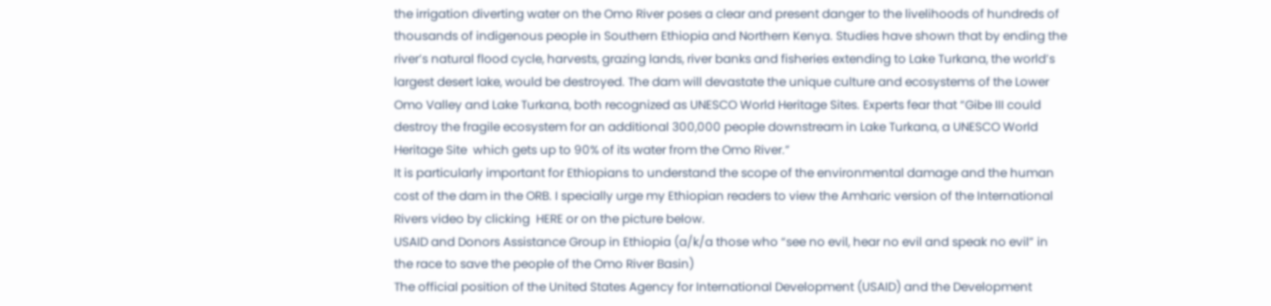the irrigation diverting water on the Omo River poses a clear and present danger to the livelihoods of hundreds of thousands of indigenous people in Southern Ethiopia and Northern Kenya. Studies have shown that by ending the river’s natural flood cycle, harvests, grazing lands, river banks and fisheries extending to Lake Turkana, the world’s largest desert lake, would be destroyed. The dam will devastate the unique culture and ecosystems of the Lower Omo Valley and Lake Turkana, both recognized as UNESCO World Heritage Sites. Experts fear that “Gibe III could destroy the fragile ecosystem for an additional 300,000 people downstream in Lake Turkana, a UNESCO World Heritage Site  which gets up to 90% of its water from the Omo River.”
It is particularly important for Ethiopians to understand the scope of the environmental damage and the human cost of the dam in the ORB. I specially urge my Ethiopian readers to view the Amharic version of the International Rivers video by clicking  HERE or on the picture below.
USAID and Donors Assistance Group in Ethiopia (a/k/a those who “see no evil, hear no evil and speak no evil” in the race to save the people of the Omo River Basin)
The official position of the United States Agency for International Development (USAID) and the Development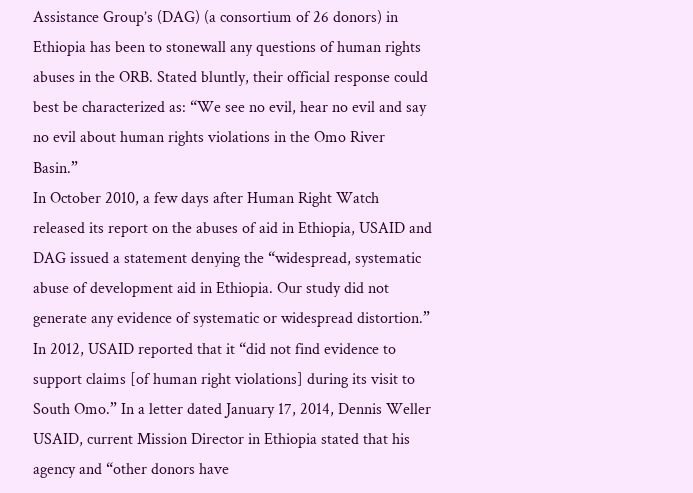Assistance Group’s (DAG) (a consortium of 26 donors) in Ethiopia has been to stonewall any questions of human rights abuses in the ORB. Stated bluntly, their official response could best be characterized as: “We see no evil, hear no evil and say no evil about human rights violations in the Omo River Basin.”
In October 2010, a few days after Human Right Watch released its report on the abuses of aid in Ethiopia, USAID and DAG issued a statement denying the “widespread, systematic abuse of development aid in Ethiopia. Our study did not generate any evidence of systematic or widespread distortion.” In 2012, USAID reported that it “did not find evidence to support claims [of human right violations] during its visit to South Omo.” In a letter dated January 17, 2014, Dennis Weller USAID, current Mission Director in Ethiopia stated that his agency and “other donors have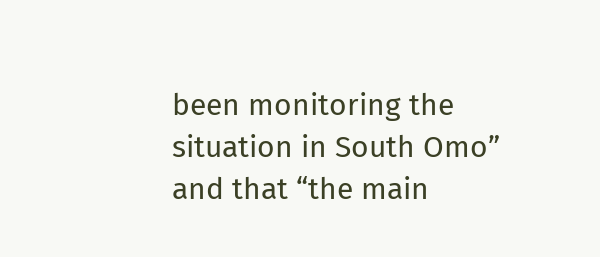been monitoring the situation in South Omo” and that “the main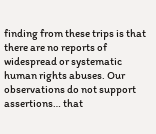finding from these trips is that there are no reports of widespread or systematic human rights abuses. Our observations do not support assertions… that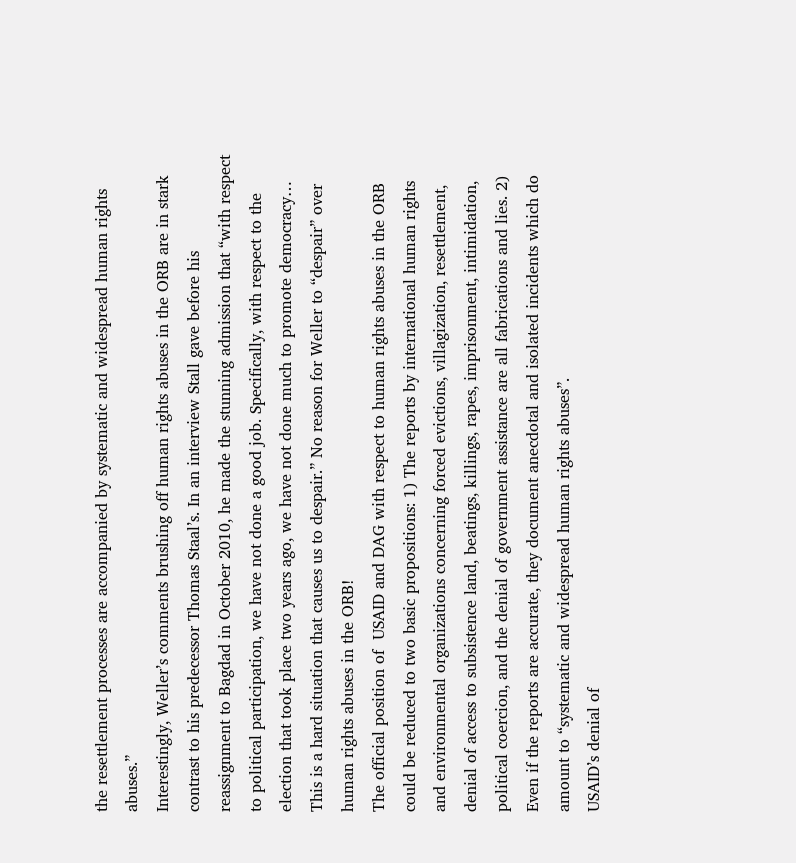the resettlement processes are accompanied by systematic and widespread human rights abuses.”
Interestingly, Weller’s comments brushing off human rights abuses in the ORB are in stark contrast to his predecessor Thomas Staal’s. In an interview Stall gave before his reassignment to Bagdad in October 2010, he made the stunning admission that “with respect to political participation, we have not done a good job. Specifically, with respect to the election that took place two years ago, we have not done much to promote democracy… This is a hard situation that causes us to despair.” No reason for Weller to “despair” over human rights abuses in the ORB!
The official position of  USAID and DAG with respect to human rights abuses in the ORB could be reduced to two basic propositions: 1) The reports by international human rights and environmental organizations concerning forced evictions, villagization, resettlement, denial of access to subsistence land, beatings, killings, rapes, imprisonment, intimidation, political coercion, and the denial of government assistance are all fabrications and lies. 2) Even if the reports are accurate, they document anecdotal and isolated incidents which do amount to “systematic and widespread human rights abuses”.
USAID’s denial of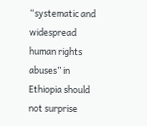“systematic and widespread human rights abuses” in Ethiopia should not surprise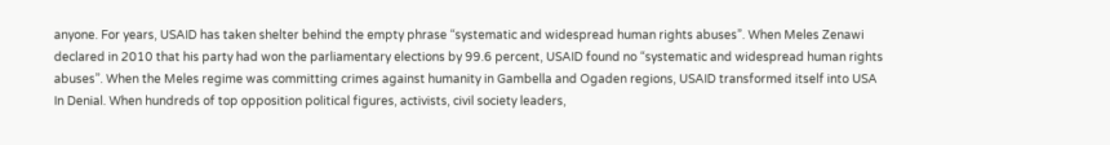anyone. For years, USAID has taken shelter behind the empty phrase “systematic and widespread human rights abuses”. When Meles Zenawi declared in 2010 that his party had won the parliamentary elections by 99.6 percent, USAID found no “systematic and widespread human rights abuses”. When the Meles regime was committing crimes against humanity in Gambella and Ogaden regions, USAID transformed itself into USA In Denial. When hundreds of top opposition political figures, activists, civil society leaders,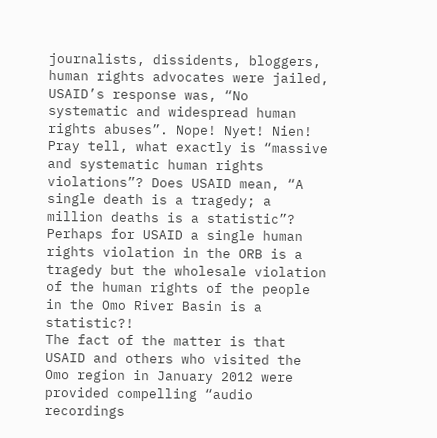journalists, dissidents, bloggers, human rights advocates were jailed, USAID’s response was, “No systematic and widespread human rights abuses”. Nope! Nyet! Nien!  Pray tell, what exactly is “massive and systematic human rights violations”? Does USAID mean, “A single death is a tragedy; a million deaths is a statistic”? Perhaps for USAID a single human rights violation in the ORB is a tragedy but the wholesale violation of the human rights of the people in the Omo River Basin is a statistic?!
The fact of the matter is that USAID and others who visited the Omo region in January 2012 were provided compelling “audio recordings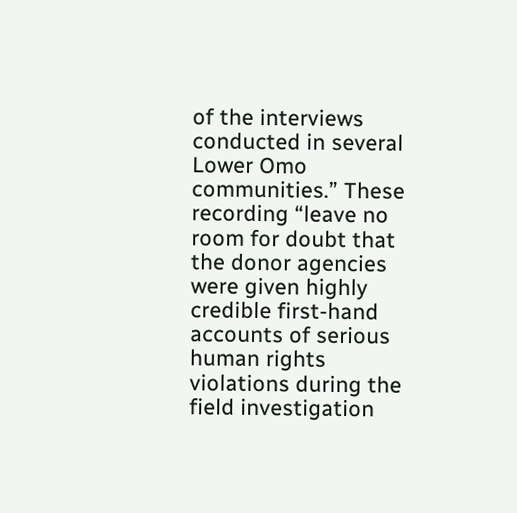of the interviews conducted in several Lower Omo communities.” These recording “leave no room for doubt that the donor agencies were given highly credible first-hand accounts of serious human rights violations during the field investigation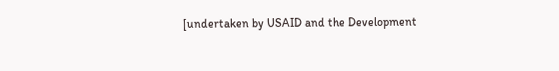[undertaken by USAID and the Development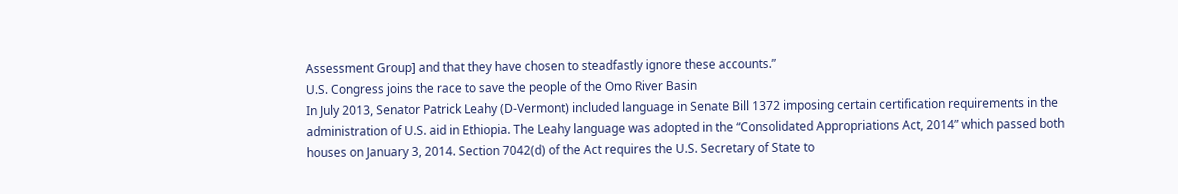Assessment Group] and that they have chosen to steadfastly ignore these accounts.”
U.S. Congress joins the race to save the people of the Omo River Basin
In July 2013, Senator Patrick Leahy (D-Vermont) included language in Senate Bill 1372 imposing certain certification requirements in the administration of U.S. aid in Ethiopia. The Leahy language was adopted in the “Consolidated Appropriations Act, 2014” which passed both houses on January 3, 2014. Section 7042(d) of the Act requires the U.S. Secretary of State to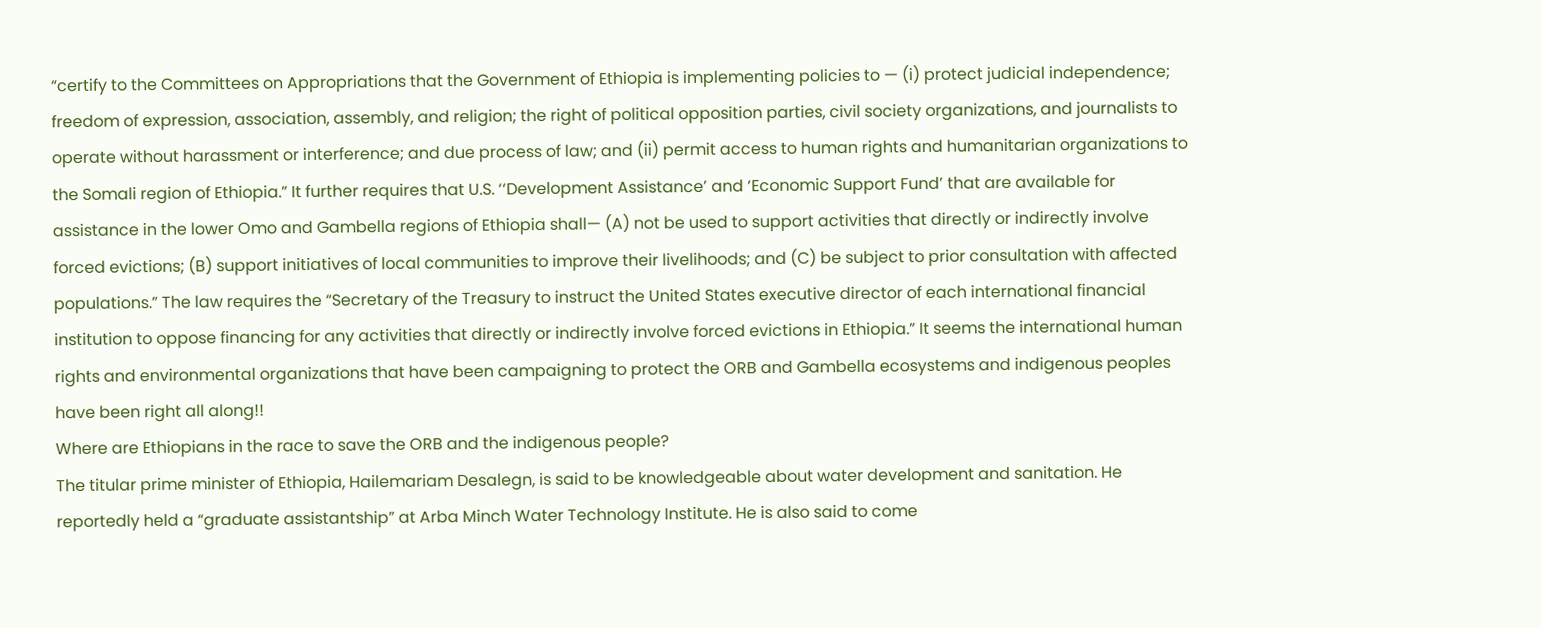“certify to the Committees on Appropriations that the Government of Ethiopia is implementing policies to — (i) protect judicial independence; freedom of expression, association, assembly, and religion; the right of political opposition parties, civil society organizations, and journalists to operate without harassment or interference; and due process of law; and (ii) permit access to human rights and humanitarian organizations to the Somali region of Ethiopia.” It further requires that U.S. ‘‘Development Assistance’ and ‘Economic Support Fund’ that are available for assistance in the lower Omo and Gambella regions of Ethiopia shall— (A) not be used to support activities that directly or indirectly involve forced evictions; (B) support initiatives of local communities to improve their livelihoods; and (C) be subject to prior consultation with affected populations.” The law requires the “Secretary of the Treasury to instruct the United States executive director of each international financial institution to oppose financing for any activities that directly or indirectly involve forced evictions in Ethiopia.” It seems the international human rights and environmental organizations that have been campaigning to protect the ORB and Gambella ecosystems and indigenous peoples have been right all along!!
Where are Ethiopians in the race to save the ORB and the indigenous people?
The titular prime minister of Ethiopia, Hailemariam Desalegn, is said to be knowledgeable about water development and sanitation. He reportedly held a “graduate assistantship” at Arba Minch Water Technology Institute. He is also said to come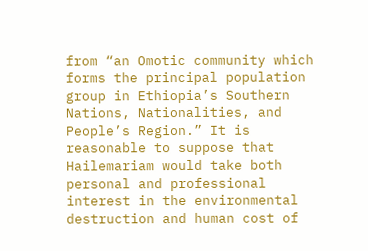from “an Omotic community which forms the principal population group in Ethiopia’s Southern Nations, Nationalities, and People’s Region.” It is reasonable to suppose that Hailemariam would take both personal and professional interest in the environmental destruction and human cost of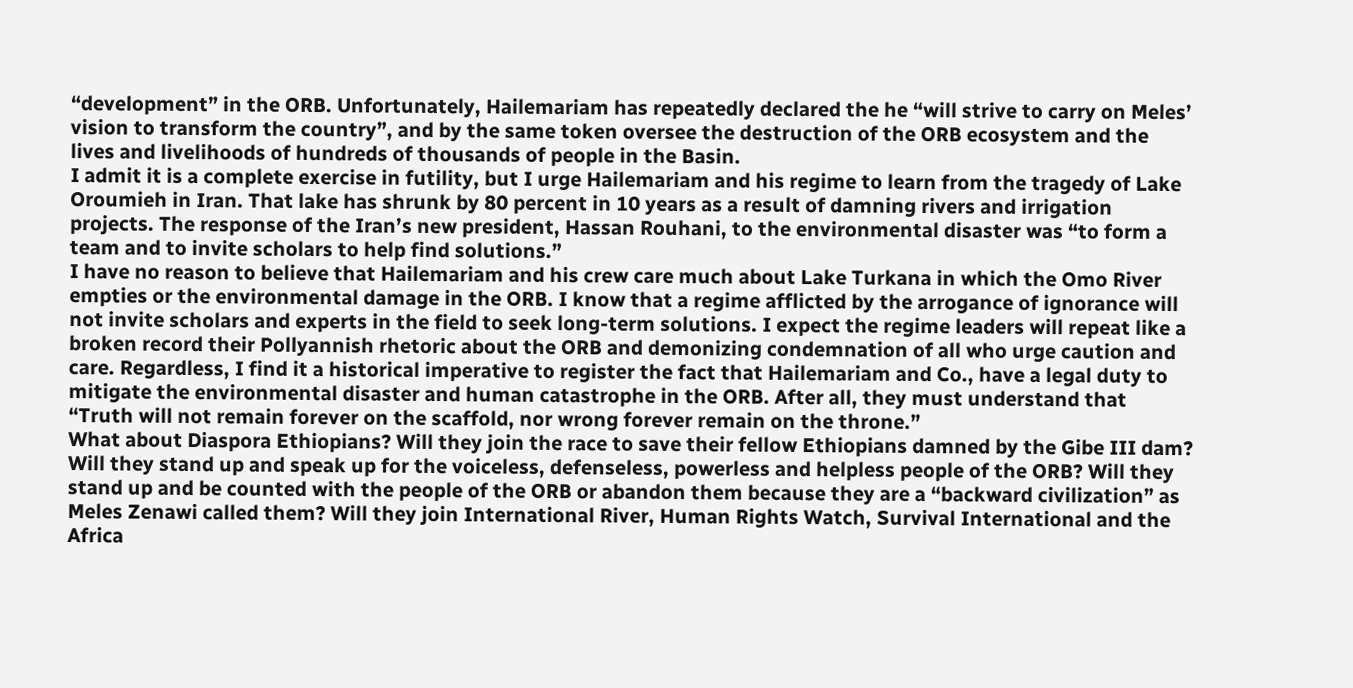“development” in the ORB. Unfortunately, Hailemariam has repeatedly declared the he “will strive to carry on Meles’ vision to transform the country”, and by the same token oversee the destruction of the ORB ecosystem and the lives and livelihoods of hundreds of thousands of people in the Basin.
I admit it is a complete exercise in futility, but I urge Hailemariam and his regime to learn from the tragedy of Lake Oroumieh in Iran. That lake has shrunk by 80 percent in 10 years as a result of damning rivers and irrigation projects. The response of the Iran’s new president, Hassan Rouhani, to the environmental disaster was “to form a team and to invite scholars to help find solutions.”
I have no reason to believe that Hailemariam and his crew care much about Lake Turkana in which the Omo River empties or the environmental damage in the ORB. I know that a regime afflicted by the arrogance of ignorance will not invite scholars and experts in the field to seek long-term solutions. I expect the regime leaders will repeat like a broken record their Pollyannish rhetoric about the ORB and demonizing condemnation of all who urge caution and care. Regardless, I find it a historical imperative to register the fact that Hailemariam and Co., have a legal duty to mitigate the environmental disaster and human catastrophe in the ORB. After all, they must understand that “Truth will not remain forever on the scaffold, nor wrong forever remain on the throne.”
What about Diaspora Ethiopians? Will they join the race to save their fellow Ethiopians damned by the Gibe III dam? Will they stand up and speak up for the voiceless, defenseless, powerless and helpless people of the ORB? Will they stand up and be counted with the people of the ORB or abandon them because they are a “backward civilization” as Meles Zenawi called them? Will they join International River, Human Rights Watch, Survival International and the Africa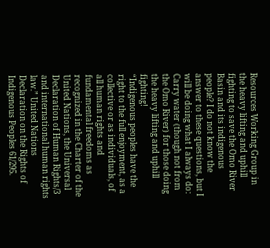Resources Working Group in the heavy lifting and uphill fighting to save the Omo River Basin and its indigenous people? I do not know the answer to these questions, but I will be doing what I always do: Carry water (though not from the Omo River) for those doing the heavy lifting and uphill fighting!
“Indigenous peoples have the right to the full enjoyment, as a collective or as individuals, of all human rights and fundamental freedoms as recognized in the Charter of the United Nations, the Universal Declaration of Human Rights/3 and international human rights law.” United Nations Declaration on the Rights of Indigenous Peoples 61/295.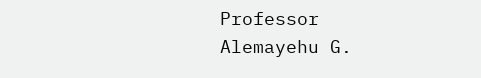Professor Alemayehu G.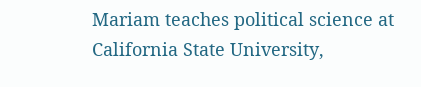Mariam teaches political science at California State University,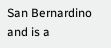San Bernardino and is a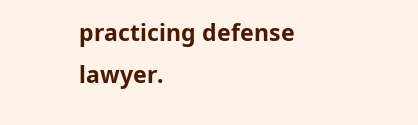practicing defense lawyer.